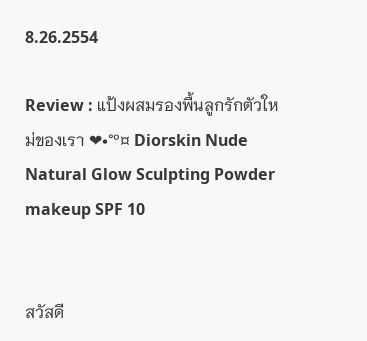8.26.2554

Review : แป้งผสมรองพื้นลูกรักตัวใหม่ของเรา ❤•°º¤ Diorskin Nude Natural Glow Sculpting Powder makeup SPF 10


สวัสดี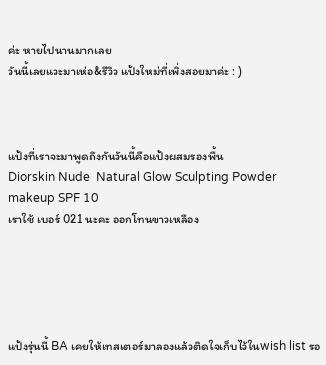ค่ะ หายไปนานมากเลย
วันนี้เลยแวะมาเห่อ&รีวิว แป้งใหม่ที่เพิ่งสอยมาค่ะ : )



แป้งที่เราจะมาพูดถึงกันวันนี้คือแป้งผสมรองพื้น
Diorskin Nude  Natural Glow Sculpting Powder makeup SPF 10
เราใช้ เบอร์ 021 นะคะ ออกโทนขาวเหลือง





แป้งรุ่นนี้ BA เคยให้เทสเตอร์มาลองแล้วติดใจเก็บไว้ในwish list รอ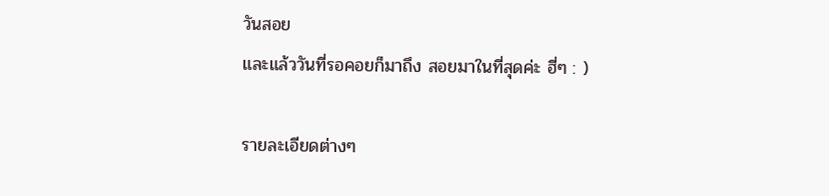วันสอย
และแล้ววันที่รอคอยก็มาถึง สอยมาในที่สุดค่ะ ฮี่ๆ : )

รายละเอียดต่างๆ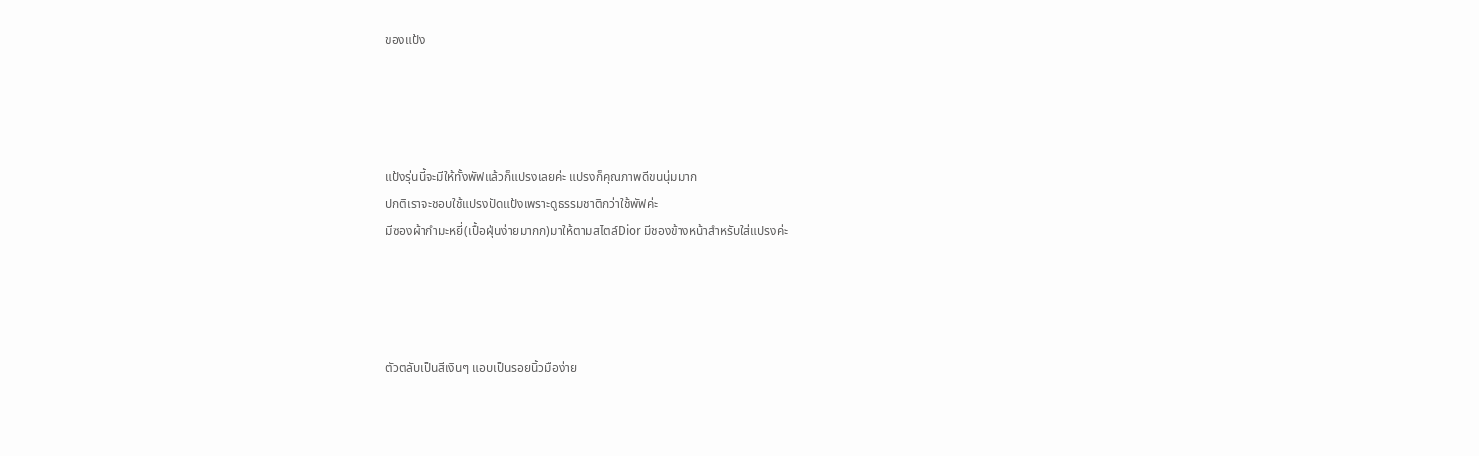ของแป้ง




แป้งรุ่นนี้จะมีให้ทั้งพัฟแล้วก็แปรงเลยค่ะ แปรงก็คุณภาพดีขนนุ่มมาก
ปกติเราจะชอบใช้แปรงปัดแป้งเพราะดูธรรมชาติกว่าใช้พัฟค่ะ
มีซองผ้ากำมะหยี่(เปื้อฝุ่นง่ายมากก)มาให้ตามสไตล์Dior มีชองข้างหน้าสำหรับใส่แปรงค่ะ




ตัวตลับเป็นสีเงินๆ แอบเป็นรอยนิ้วมือง่าย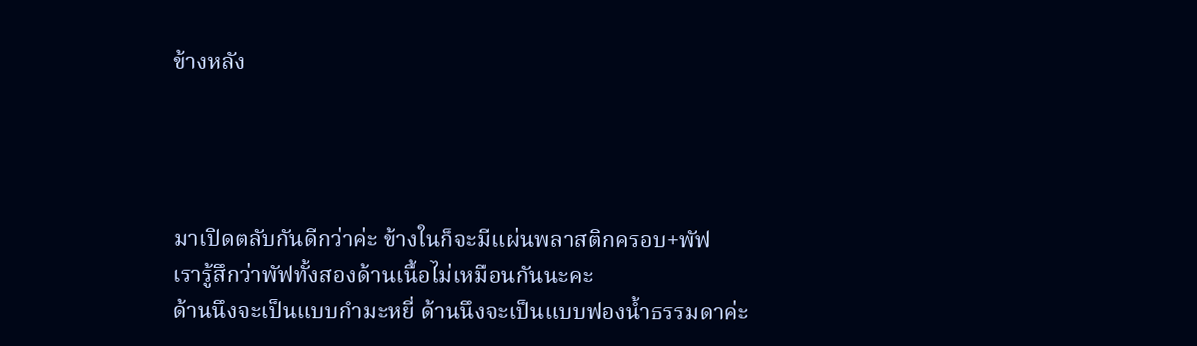ข้างหลัง




มาเปิดตลับกันดีกว่าค่ะ ข้างในก็จะมีแผ่นพลาสติกครอบ+พัฟ
เรารู้สึกว่าพัฟทั้งสองด้านเนื้อไม่เหมือนกันนะคะ
ด้านนึงจะเป็นแบบกำมะหยี่ ด้านนึงจะเป็นแบบฟองน้ำธรรมดาค่ะ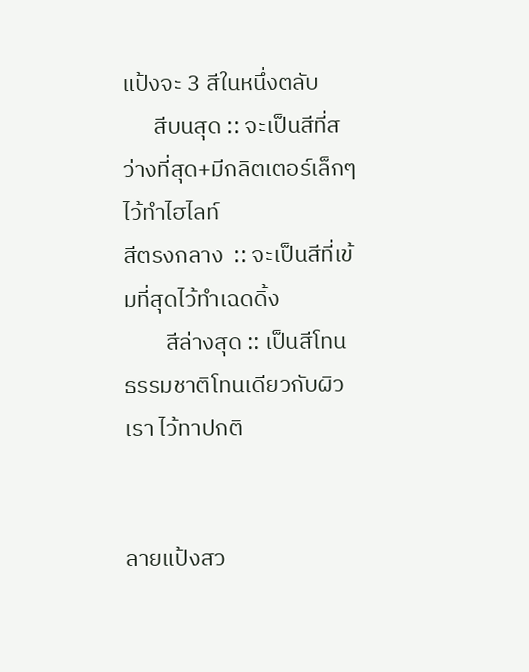แป้งจะ 3 สีในหนึ่งตลับ
      สีบนสุด :: จะเป็นสีที่สว่างที่สุด+มีกลิตเตอร์เล็กๆ ไว้ทำไฮไลท์
สีตรงกลาง  :: จะเป็นสีที่เข้มที่สุดไว้ทำเฉดดิ้ง
        สีล่างสุด :: เป็นสีโทนธรรมชาติโทนเดียวกับผิวเรา ไว้ทาปกติ


ลายแป้งสว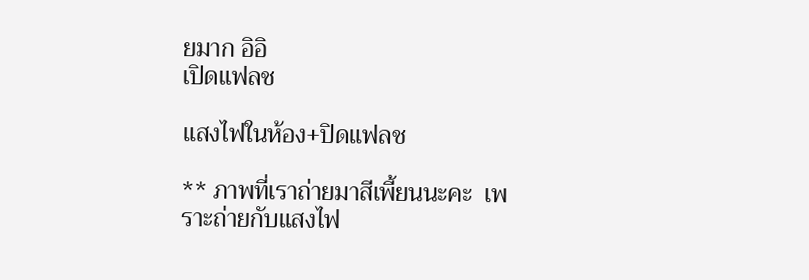ยมาก อิอิ
เปิดแฟลช

แสงไฟในห้อง+ปิดแฟลช

** ภาพที่เราถ่ายมาสีเพี้ยนนะคะ  เพราะถ่ายกับแสงไฟ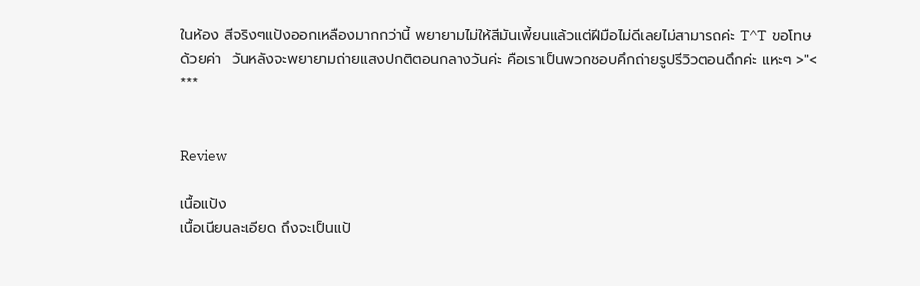ในห้อง สีจริงๆแป้งออกเหลืองมากกว่านี้ พยายามไม่ให้สีมันเพี้ยนแล้วแต่ฝีมือไม่ดีเลยไม่สามารถค่ะ T^T  ขอโทษด้วยค่า  วันหลังจะพยายามถ่ายแสงปกติตอนกลางวันค่ะ คือเราเป็นพวกชอบคึกถ่ายรูปรีวิวตอนดึกค่ะ แหะๆ >"< ***


Review

เนื้อแป้ง
เนื้อเนียนละเอียด ถึงจะเป็นแป้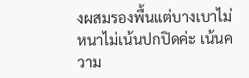งผสมรองพื้นแต่บางเบาไม่หนาไม่เน้นปกปิดค่ะ เน้นความ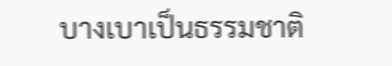บางเบาเป็นธรรมชาติ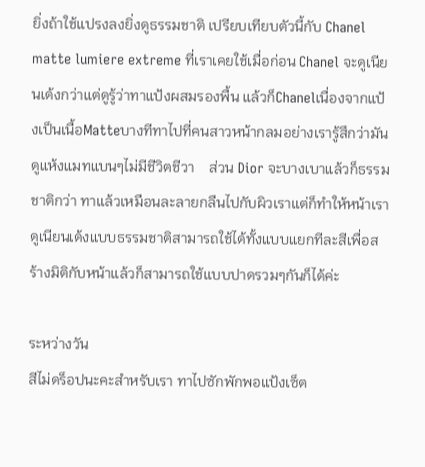ยิ่งถ้าใช้แปรงลงยิ่งดูธรรมชาติ เปรียบเทียบตัวนี้กับ Chanel matte lumiere extreme ที่เราเคยใช้เมื่อก่อน Chanel จะดูเนียนเด้งกว่าแต่ดูรู้ว่าทาแป้งผสมรองพื้น แล้วก็Chanelเนื่องจากแป้งเป็นเนื้อMatteบางทีทาไปที่คนสาวหน้ากลมอย่างเรารู้สึกว่ามันดูแห้งแมทแบนๆไม่มีชีวิตชีวา    ส่วน Dior จะบางเบาแล้วก็ธรรมชาติกว่า ทาแล้วเหมือนละลายกลืนไปกับผิวเราแต่ก็ทำให้หน้าเราดูเนียนเด้งแบบธรรมชาติสามารถใช้ได้ทั้งแบบแยกทีละสีเพื่อสร้างมิติกับหน้าแล้วก็สามารถใช้แบบปาดรวมๆกันก็ได้ค่ะ

ระหว่างวัน
สีไม่ดร็อปนะคะสำหรับเรา ทาไปซักพักพอแป้งเซ็ต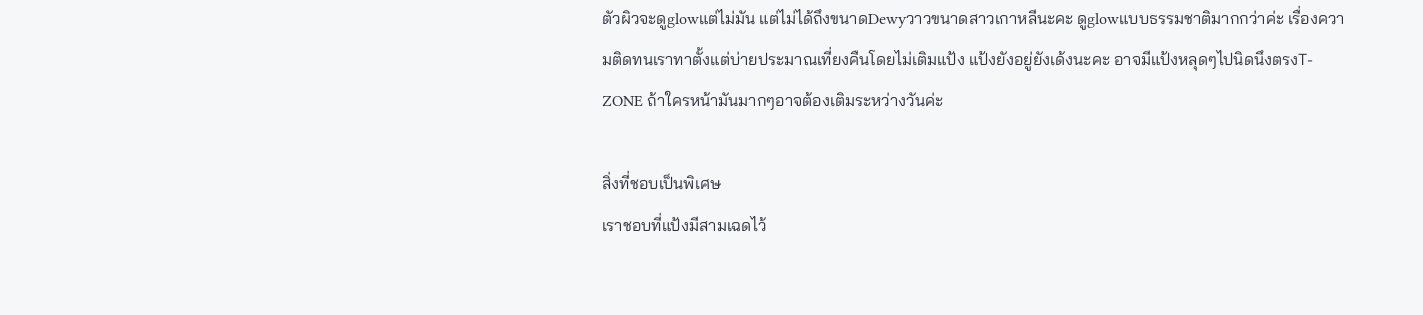ตัวผิวจะดูglowแต่ไม่มัน แต่ไม่ได้ถึงขนาดDewyวาวขนาดสาวเกาหลีนะคะ ดูglowแบบธรรมชาติมากกว่าค่ะ เรื่องความติดทนเราทาตั้งแต่บ่ายประมาณเที่ยงคืนโดยไม่เติมแป้ง แป้งยังอยู่ยังเด้งนะคะ อาจมีแป้งหลุดๆไปนิดนึงตรงT-ZONE ถ้าใครหน้ามันมากๆอาจต้องเติมระหว่างวันค่ะ

สิ่งที่ชอบเป็นพิเศษ
เราชอบที่แป้งมีสามเฉดไว้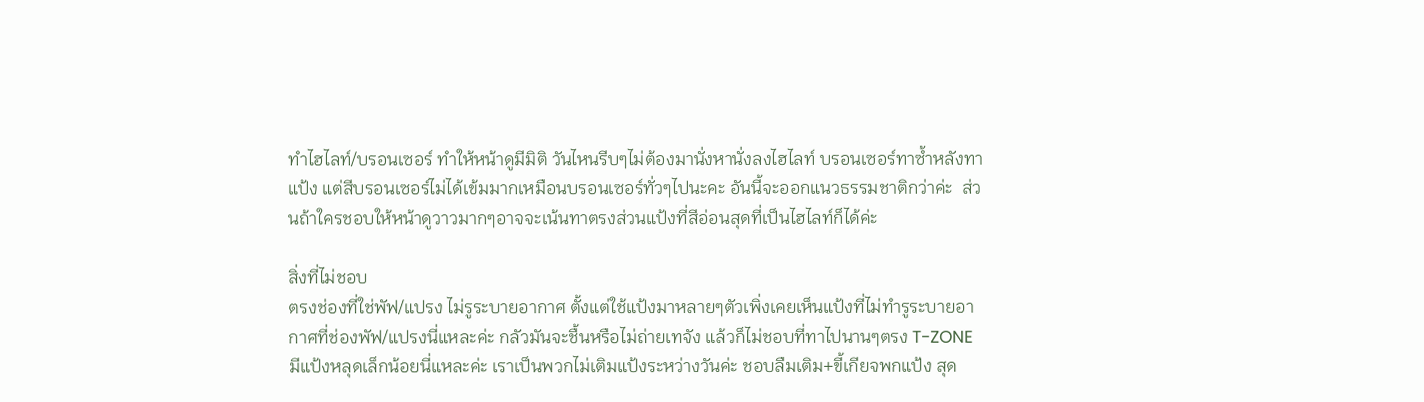ทำไฮไลท์/บรอนเซอร์ ทำให้หน้าดูมีมิติ วันไหนรีบๆไม่ต้องมานั่งหานั่งลงไฮไลท์ บรอนเซอร์ทาซ้ำหลังทาแป้ง แต่สีบรอนเซอร์ไม่ได้เข้มมากเหมือนบรอนเซอร์ทั่วๆไปนะคะ อันนี้จะออกแนวธรรมชาติกว่าค่ะ  ส่วนถ้าใครชอบให้หน้าดูวาวมากๆอาจจะเน้นทาตรงส่วนแป้งที่สีอ่อนสุดที่เป็นไฮไลท์ก็ได้ค่ะ

สิ่งที่ไม่ชอบ
ตรงช่องที่ใช่พัฟ/แปรง ไม่รูระบายอากาศ ตั้งแต่ใช้แป้งมาหลายๆตัวเพิ่งเคยเห็นแป้งที่ไม่ทำรูระบายอากาศที่ช่องพัฟ/แปรงนี่แหละค่ะ กลัวมันจะชื้นหรือไม่ถ่ายเทจัง แล้วก็ไม่ชอบที่ทาไปนานๆตรง T-ZONE มีแป้งหลุดเล็กน้อยนี่แหละค่ะ เราเป็นพวกไม่เติมแป้งระหว่างวันค่ะ ชอบลืมเติม+ขี้เกียจพกแป้ง สุด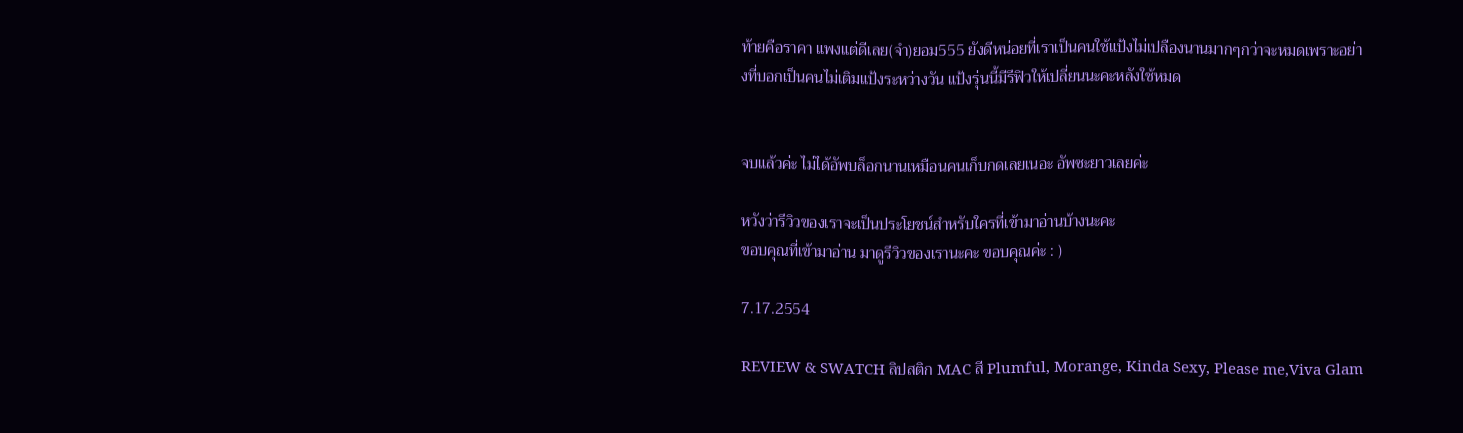ท้ายคือราคา แพงแต่ดีเลย(จำ)ยอม555 ยังดีหน่อยที่เราเป็นคนใช้แป้งไม่เปลืองนานมากๆกว่าจะหมดเพราะอย่างที่บอกเป็นคนไม่เติมแป้งระหว่างวัน แป้งรุ่นนี้มีรีฟิวให้เปลี่ยนนะคะหลังใช้หมด


จบแล้วค่ะ ไม่ได้อัพบล็อกนานเหมือนคนเก็บกดเลยเนอะ อัพซะยาวเลยค่ะ

หวังว่ารีวิวของเราจะเป็นประโยชน์สำหรับใครที่เข้ามาอ่านบ้างนะคะ
ขอบคุณที่เข้ามาอ่าน มาดูรีวิวของเรานะคะ ขอบคุณค่ะ : )

7.17.2554

REVIEW & SWATCH ลิปสติก MAC สี Plumful, Morange, Kinda Sexy, Please me,Viva Glam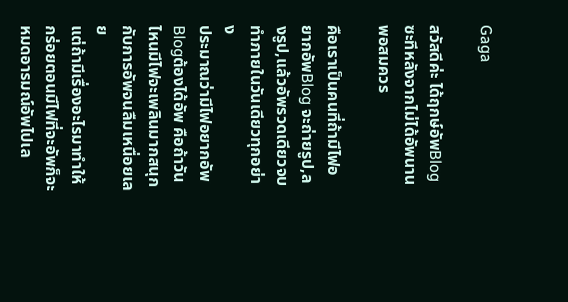Gaga

สวัสดีค่ะ ได้ฤกษ์อัพBlogซะทีหลังจากไม่ได้อัพนานพอสมควร

คือเราเป็นคนที่ถ้ามีไฟอยากอัพBlog จะถ่ายรูป,ลงรูป,แล้วอัพรวดเดียวจบ ทำภายในวันเดียวทุกอย่าง
ประมาณว่ามีไฟอยากอัพBlogต้องได้อัพ คือถ้าวันไหนมีไฟจะเพลินมากสนุกกับการอัพจนลืมเหนื่อยเลย
แต่ถ้ามีเรื่องอะไรมาทำให้กร่อยตอนมีไฟที่จะอัพก็จะหมดอารมณ์อัพไปเล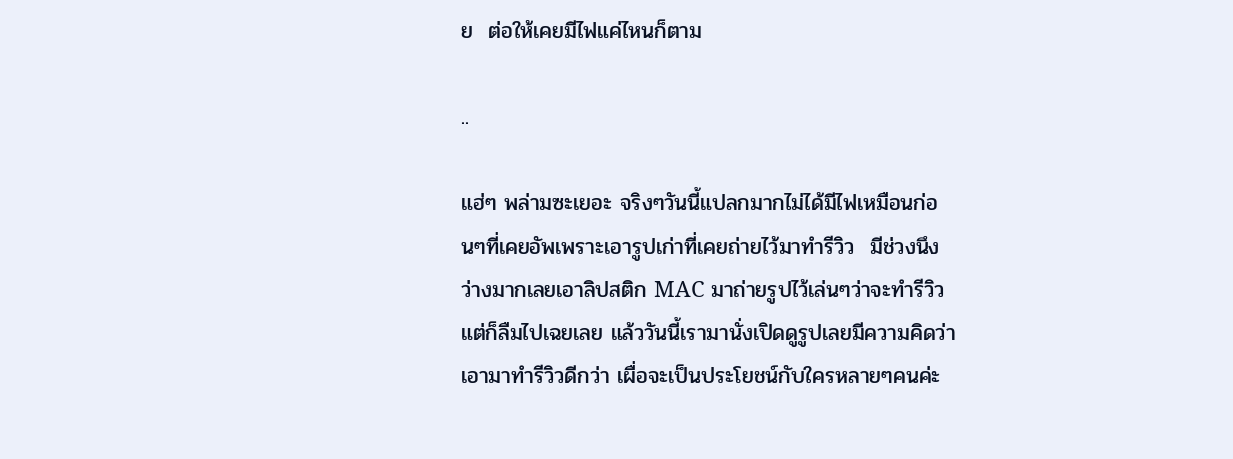ย  ต่อให้เคยมีไฟแค่ไหนก็ตาม

..

แฮ่ๆ พล่ามซะเยอะ จริงๆวันนี้แปลกมากไม่ได้มีไฟเหมือนก่อนๆที่เคยอัพเพราะเอารูปเก่าที่เคยถ่ายไว้มาทำรีวิว  มีช่วงนึงว่างมากเลยเอาลิปสติก MAC มาถ่ายรูปไว้เล่นๆว่าจะทำรีวิวแต่ก็ลืมไปเฉยเลย แล้ววันนี้เรามานั่งเปิดดูรูปเลยมีความคิดว่าเอามาทำรีวิวดีกว่า เผื่อจะเป็นประโยชน์กับใครหลายๆคนค่ะ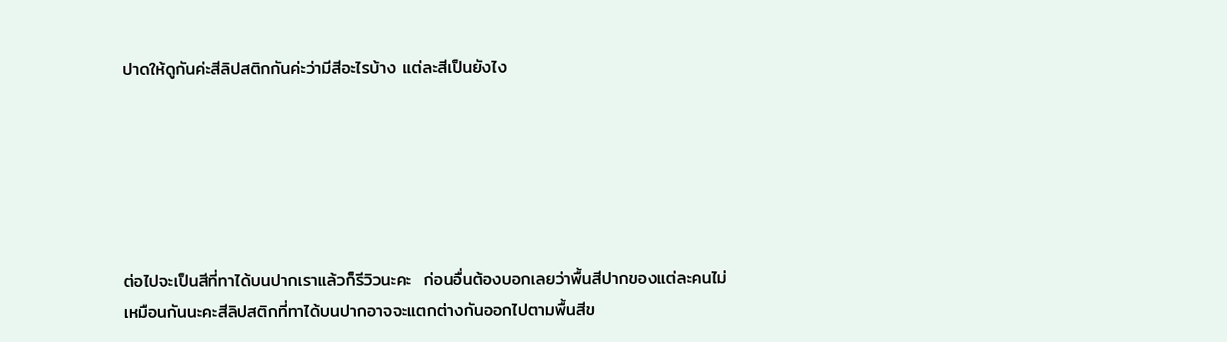ปาดให้ดูกันค่ะสีลิปสติกกันค่ะว่ามีสีอะไรบ้าง แต่ละสีเป็นยังไง






ต่อไปจะเป็นสีที่ทาได้บนปากเราแล้วก็รีวิวนะคะ  ก่อนอื่นต้องบอกเลยว่าพื้นสีปากของแต่ละคนไม่เหมือนกันนะคะสีลิปสติกที่ทาได้บนปากอาจจะแตกต่างกันออกไปตามพื้นสีข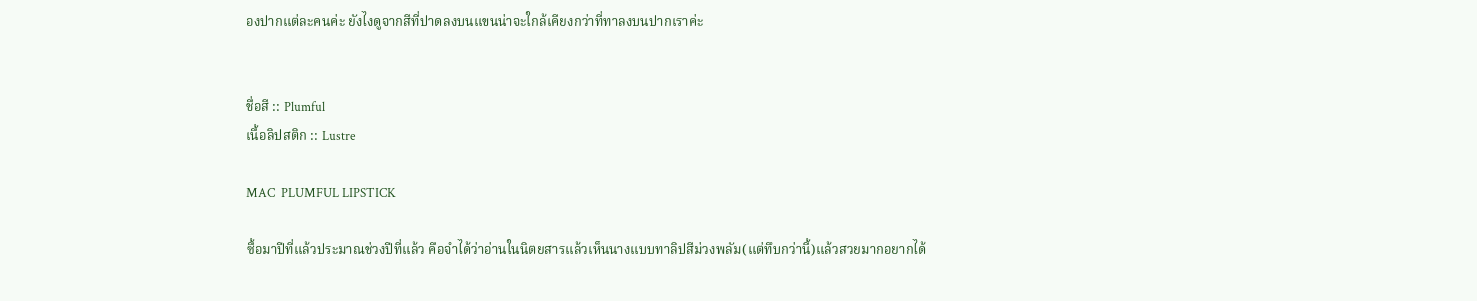องปากแต่ละคนค่ะ ยังไงดูจากสีที่ปาดลงบนแขนน่าจะใกล้เคียงกว่าที่ทาลงบนปากเราค่ะ


ชื่อสี :: Plumful
เนื้อลิปสติก :: Lustre

MAC  PLUMFUL LIPSTICK

ซื้อมาปีที่แล้วประมาณช่วงปีที่แล้ว คือจำได้ว่าอ่านในนิตยสารแล้วเห็นนางแบบทาลิปสีม่วงพลัม(แต่ทึบกว่านี้)แล้วสวยมากอยากได้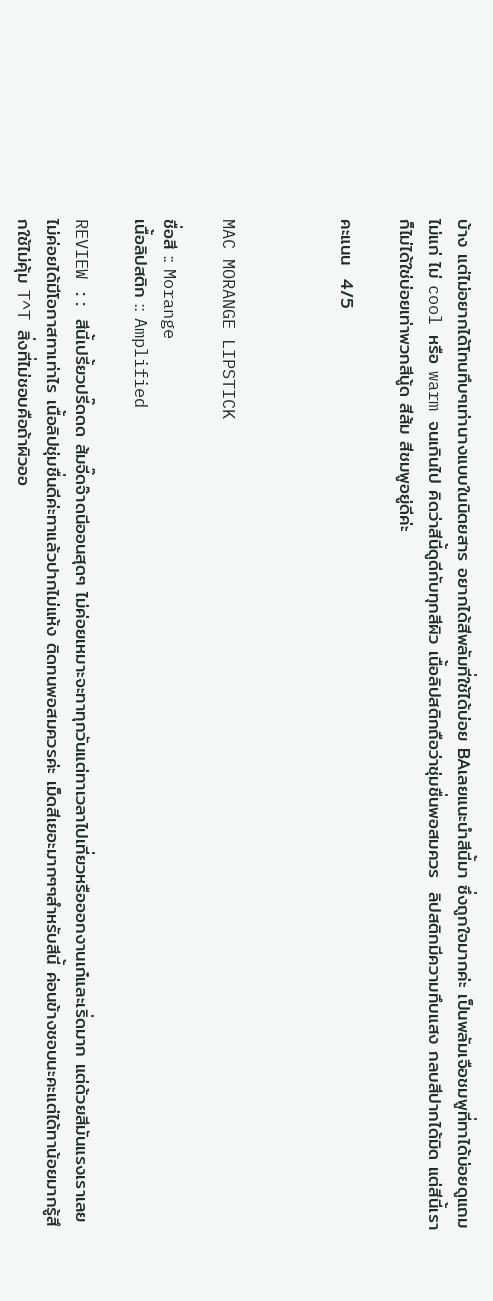บ้าง แต่ไม่อยากได้โทนทึบๆเท่านางแบบในนิตยสาร อยากได้สีพลัมที่ใช้ได้บ่อย BAเลยแนะนำสีนี้มา ซึ่งถูกใจมากค่ะ เป็นพลัมเจือชมพูที่ทาได้บ่อยดูแถมไม่แก่ ไม่ cool หรือ warm จนเกินไป คิดว่าสีนี้ดูดีกับทุกสีผิว เนื้อลิปสติกถือว่าชุ่มชื่นพอสมควร  ลิปสติกมีความทึบแสง กลบสีปากได้มิด แต่สีนี้เราก็ไม่ได้ใช่บ่อยเท่าพวกสีนู้ด สีส้ม สีชมพูอยู่ดีค่ะ

คะแนน  4/5



MAC MORANGE LIPSTICK

ชื่อสี :: Morange
เนื้อลิปสติก :: Amplified

REVIEW :: สีนี้เปรี้ยวปรี๊ดดด ส้มจี๊ดจ๊าดนีออนสุดๆ ไม่ค่อยเหมาะจะทาทุกวันแต่ทาเวลาไปเที่ยวหรือออกงานเก๋และเริ่ดมาก แต่ด้วยสีมันแรงเราเลยไม่ค่อยได้มีโอกาสทาเท่าไร เนื้อลิปชุ่มชื่นดีค่ะทาแล้วปากไม่แห้ง ติดทนพอสมควรค่ะ เม็ดสีเยอะมากๆๆสำหรับสีนี้ ค่อนข้างชอบนะคะแต่ได้ทาน้อยมากรู้สึกใช้ไม่คุ้ม T^T สิ่งที่ไม่ชอบคือถ้าผิวออ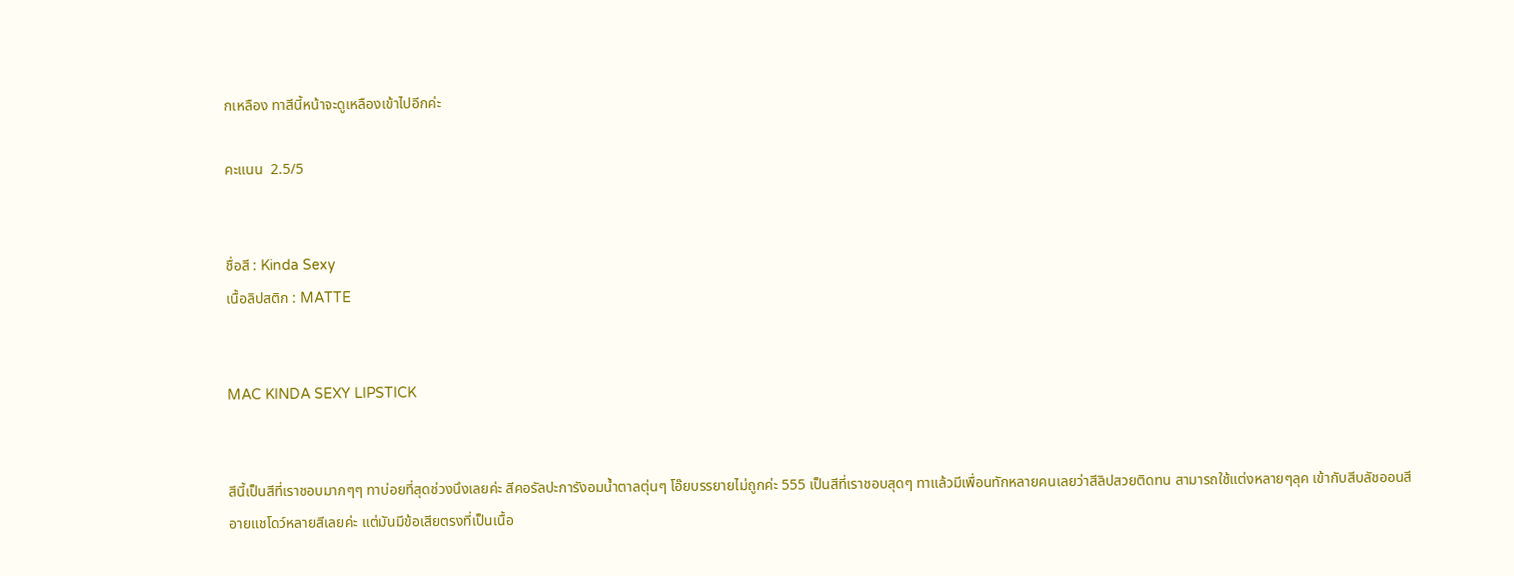กเหลือง ทาสีนี้หน้าจะดูเหลืองเข้าไปอีกค่ะ

คะแนน  2.5/5


ชื่อสี : Kinda Sexy
เนื้อลิปสติก : MATTE


MAC KINDA SEXY LIPSTICK


สีนี้เป็นสีที่เราชอบมากๆๆ ทาบ่อยที่สุดช่วงนึงเลยค่ะ สีคอรัลปะการังอมน้ำตาลตุ่นๆ โอ๊ยบรรยายไม่ถูกค่ะ 555 เป็นสีที่เราชอบสุดๆ ทาแล้วมีเพื่อนทักหลายคนเลยว่าสีลิปสวยติดทน สามารถใช้แต่งหลายๆลุค เข้ากับสีบลัชออนสีอายแชโดว์หลายสีเลยค่ะ แต่มันมีข้อเสียตรงที่เป็นเนื้อ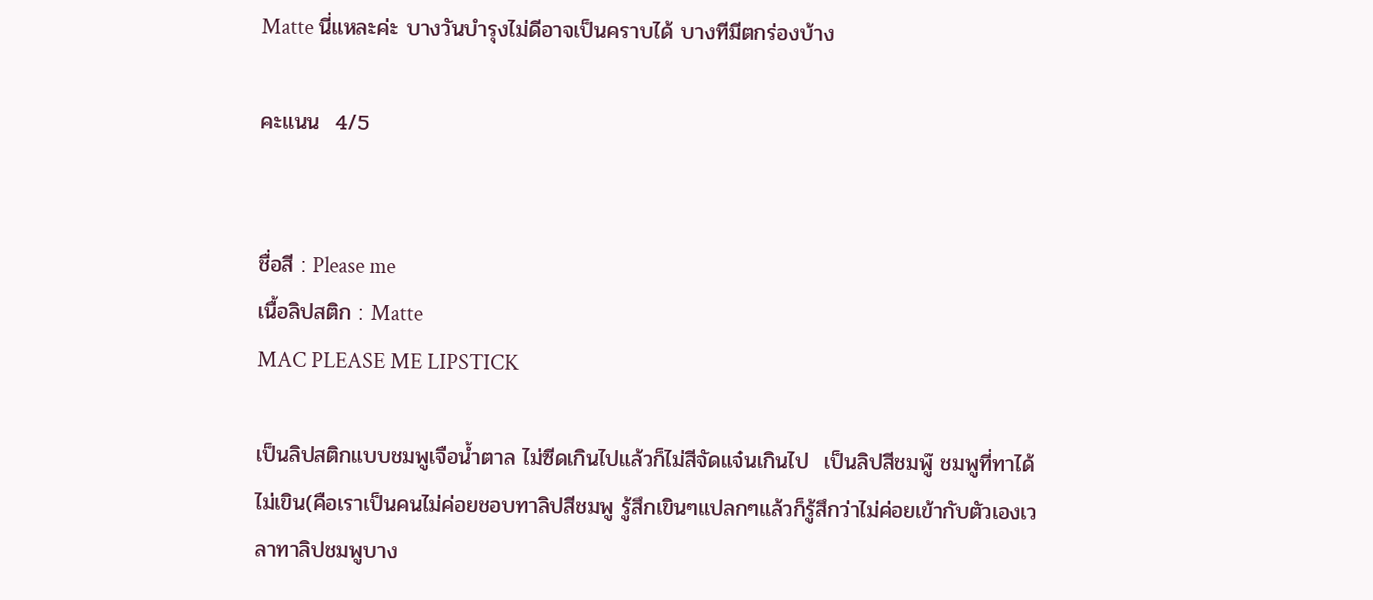Matte นี่แหละค่ะ บางวันบำรุงไม่ดีอาจเป็นคราบได้ บางทีมีตกร่องบ้าง

คะแนน  4/5


ชื่อสี : Please me
เนื้อลิปสติก : Matte
MAC PLEASE ME LIPSTICK

เป็นลิปสติกแบบชมพูเจือน้ำตาล ไม่ซีดเกินไปแล้วก็ไม่สีจัดแจ๋นเกินไป  เป็นลิปสีชมพู๊ ชมพูที่ทาได้ไม่เขิน(คือเราเป็นคนไม่ค่อยชอบทาลิปสีชมพู รู้สึกเขินๆแปลกๆแล้วก็รู้สึกว่าไม่ค่อยเข้ากับตัวเองเวลาทาลิปชมพูบาง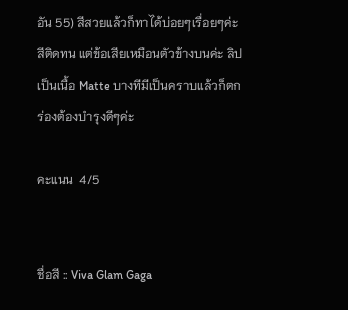อัน 55) สีสวยแล้วก็ทาได้บ่อยๆเรื่อยๆค่ะ  สีติดทน แต่ข้อเสียเหมือนตัวข้างบนค่ะ ลิปเป็นเนื้อ Matte บางทีมีเป็นคราบแล้วก็ตกร่องต้องบำรุงดีๆค่ะ

คะแนน  4/5


ชื่อสี :: Viva Glam Gaga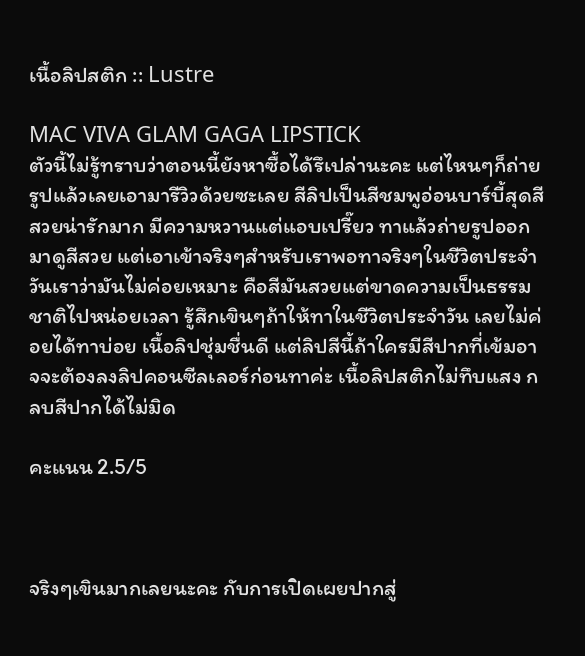เนื้อลิปสติก :: Lustre

MAC VIVA GLAM GAGA LIPSTICK
ตัวนี้ไม่รู้ทราบว่าตอนนี้ยังหาซื้อได้รึเปล่านะคะ แต่ไหนๆก็ถ่ายรูปแล้วเลยเอามารีวิวด้วยซะเลย สีลิปเป็นสีชมพูอ่อนบาร์บี้สุดสีสวยน่ารักมาก มีความหวานแต่แอบเปรี๊ยว ทาแล้วถ่ายรูปออกมาดูสีสวย แต่เอาเข้าจริงๆสำหรับเราพอทาจริงๆในชีวิตประจำวันเราว่ามันไม่ค่อยเหมาะ คือสีมันสวยแต่ขาดความเป็นธรรมชาติไปหน่อยเวลา รู้สึกเขินๆถ้าให้ทาในชีวิตประจำวัน เลยไม่ค่อยได้ทาบ่อย เนื้อลิปชุ่มชื่นดี แต่ลิปสีนี้ถ้าใครมีสีปากที่เข้มอาจจะต้องลงลิปคอนซีลเลอร์ก่อนทาค่ะ เนื้อลิปสติกไม่ทึบแสง กลบสีปากได้ไม่มิด

คะแนน 2.5/5



จริงๆเขินมากเลยนะคะ กับการเปิดเผยปากสู่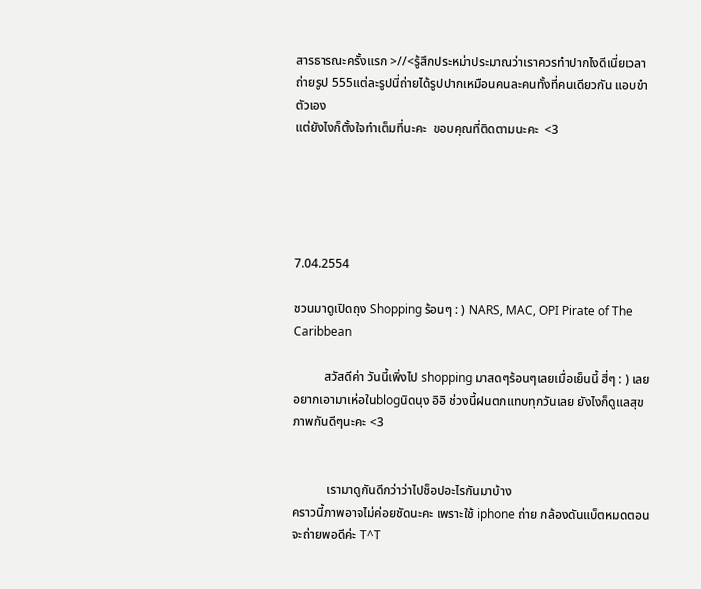สารธารณะครั้งแรก >//<รู้สึกประหม่าประมาณว่าเราควรทำปากไงดีเนี่ยเวลาถ่ายรูป 555แต่ละรูปนี่ถ่ายได้รูปปากเหมือนคนละคนทั้งที่คนเดียวกัน แอบขำตัวเอง
แต่ยังไงก็ตั้งใจทำเต็มที่นะคะ  ขอบคุณที่ติดตามนะคะ  <3





7.04.2554

ชวนมาดูเปิดถุง Shopping ร้อนๆ : ) NARS, MAC, OPI Pirate of The Caribbean

          สวัสดีค่า วันนี้เพิ่งไป shopping มาสดๆร้อนๆเลยเมื่อเย็นนี้ ฮี่ๆ : ) เลยอยากเอามาเห่อในblogนิดนุง อิอิ ช่วงนี้ฝนตกแทบทุกวันเลย ยังไงก็ดูแลสุขภาพกันดีๆนะคะ <3


           เรามาดูกันดีกว่าว่าไปช็อปอะไรกันมาบ้าง
คราวนี้ภาพอาจไม่ค่อยชัดนะคะ เพราะใช้ iphone ถ่าย กล้องดันแบ็ตหมดตอนจะถ่ายพอดีค่ะ T^T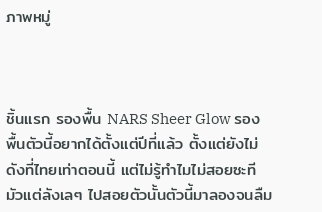ภาพหมู่



ชิ้นแรก รองพื้น NARS Sheer Glow รองพื้นตัวนี้อยากได้ตั้งแต่ปีที่แล้ว ตั้งแต่ยังไม่ดังที่ไทยเท่าตอนนี้ แต่ไม่รู้ทำไมไม่สอยซะที มัวแต่ลังเลๆ ไปสอยตัวนั้นตัวนี้มาลองจนลืม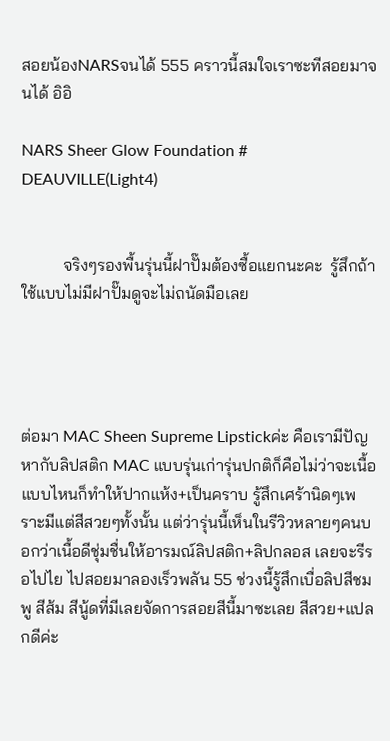สอยน้องNARSจนได้ 555 คราวนี้สมใจเราซะทีสอยมาจนได้ อิอิ

NARS Sheer Glow Foundation # DEAUVILLE(Light4)


          จริงๆรองพื้นรุ่นนี้ฝาปั๊มต้องซื้อแยกนะคะ  รู้สึกถ้าใช้แบบไม่มีฝาปั๊มดูจะไม่ถนัดมือเลย




ต่อมา MAC Sheen Supreme Lipstickค่ะ คือเรามีปัญหากับลิปสติก MAC แบบรุ่นเก่ารุ่นปกติก็คือไม่ว่าจะเนื้อแบบไหนก็ทำให้ปากแห้ง+เป็นคราบ รู้สึกเศร้านิดๆเพราะมีแต่สีสวยๆทั้งนั้น แต่ว่ารุ่นนี้เห็นในรีวิวหลายๆคนบอกว่าเนื้อดีชุ่มชื่นให้อารมณ์ลิปสติก+ลิปกลอส เลยจะรีรอไปไย ไปสอยมาลองเร็วพลัน 55 ช่วงนี้รู้สึกเบื่อลิปสีชมพู สีส้ม สีนู้ดที่มีเลยจัดการสอยสีนี้มาซะเลย สีสวย+แปลกดีค่ะ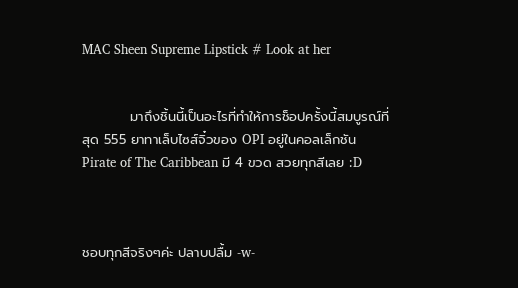MAC Sheen Supreme Lipstick # Look at her


          มาถึงชิ้นนี้เป็นอะไรที่ทำให้การช็อปครั้งนี้สมบูรณ์ที่สุด 555 ยาทาเล็บไซส์จิ๋วของ OPI อยู่ในคอลเล็กชัน Pirate of The Caribbean มี 4 ขวด สวยทุกสีเลย :D



ชอบทุกสีจริงๆค่ะ ปลาบปลื้ม -w-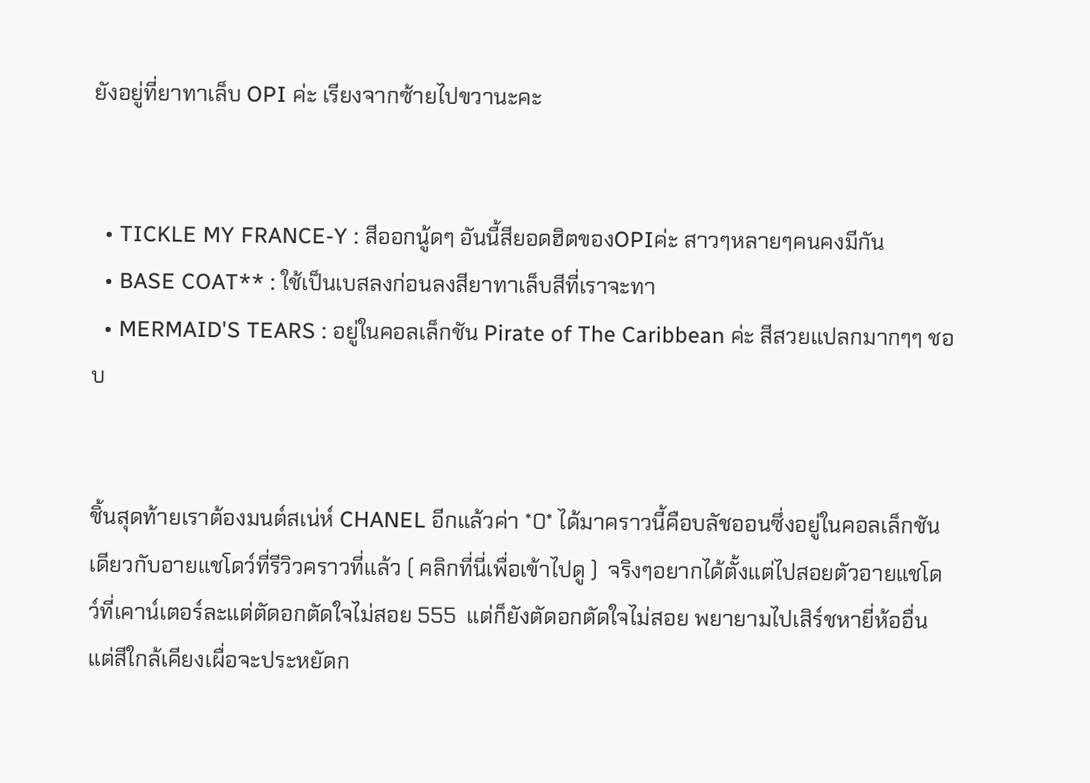ยังอยู่ที่ยาทาเล็บ OPI ค่ะ เรียงจากซ้ายไปขวานะคะ


  • TICKLE MY FRANCE-Y : สีออกนู้ดๆ อันนี้สียอดฮิตของOPIค่ะ สาวๆหลายๆคนคงมีกัน
  • BASE COAT** : ใช้เป็นเบสลงก่อนลงสียาทาเล็บสีที่เราจะทา
  • MERMAID'S TEARS : อยู่ในคอลเล็กชัน Pirate of The Caribbean ค่ะ สีสวยแปลกมากๆๆ ชอบ


ชิ้นสุดท้ายเราต้องมนต์สเน่ห์ CHANEL อีกแล้วค่า *0* ได้มาคราวนี้คือบลัชออนซึ่งอยู่ในคอลเล็กชันเดียวกับอายแชโดว์ที่รีวิวคราวที่แล้ว ( คลิกที่นี่เพื่อเข้าไปดู )  จริงๆอยากได้ตั้งแต่ไปสอยตัวอายแชโดว์ที่เคาน์เตอร์ละแต่ตัดอกตัดใจไม่สอย 555  แต่ก็ยังตัดอกตัดใจไม่สอย พยายามไปเสิร์ชหายี่ห้ออื่นแต่สีใกล้เคียงเผื่อจะประหยัดก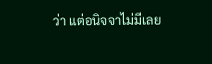ว่า แต่อนิจจาไม่มีเลย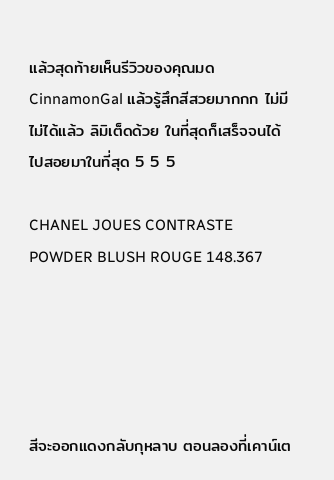แล้วสุดท้ายเห็นรีวิวของคุณมด CinnamonGal แล้วรู้สึกสีสวยมากกก ไม่มีไม่ได้แล้ว ลิมิเต็ดด้วย ในที่สุดก็เสร็จจนได้ไปสอยมาในที่สุด 5 5 5

CHANEL JOUES CONTRASTE POWDER BLUSH ROUGE 148.367





สีจะออกแดงกลับกุหลาบ ตอนลองที่เคาน์เต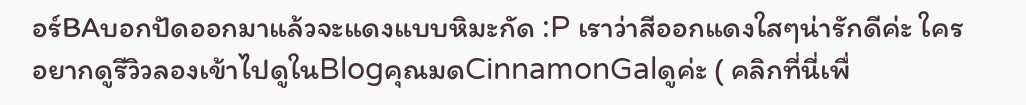อร์BAบอกปัดออกมาแล้วจะแดงแบบหิมะกัด :P เราว่าสีออกแดงใสๆน่ารักดีค่ะ ใครอยากดูรีวิวลองเข้าไปดูในBlogคุณมดCinnamonGalดูค่ะ ( คลิกที่นี่เพื่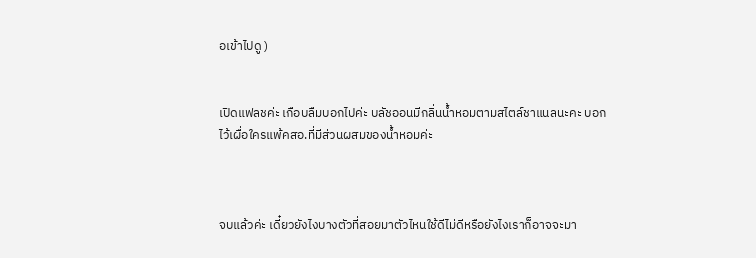อเข้าไปดู )


เปิดแฟลชค่ะ เกือบลืมบอกไปค่ะ บลัชออนมีกลิ่นน้ำหอมตามสไตล์ชาแนลนะคะ บอกไว้เผื่อใครแพ้คสอ.ที่มีส่วนผสมของน้ำหอมค่ะ



จบแล้วค่ะ เดี๋ยวยังไงบางตัวที่สอยมาตัวไหนใช้ดีไม่ดีหรือยังไงเราก็อาจจะมา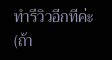ทำรีวิวอีกทีค่ะ(ถ้า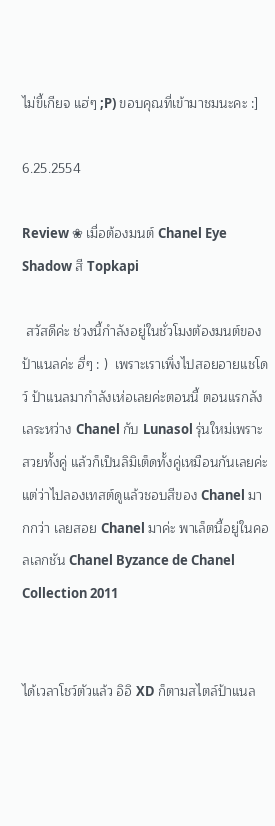ไม่ขี้เกียจ แฮ่ๆ ;P) ขอบคุณที่เข้ามาชมนะคะ :]

6.25.2554

Review ❀ เมื่อต้องมนต์ Chanel Eye Shadow สี Topkapi

 สวัสดีค่ะ ช่วงนี้กำลังอยู่ในชั่วโมงต้องมนต์ของป้าแนลค่ะ ฮี่ๆ : )  เพราะเราเพิ่งไปสอยอายแชโดว์ ป้าแนลมากำลังเห่อเลยค่ะตอนนี้ ตอนแรกลังเลระหว่าง Chanel กับ Lunasol รุ่นใหม่เพราะสวยทั้งคู่ แล้วก็เป็นลิมิเต็ดทั้งคู่เหมือนกันเลยค่ะ แต่ว่าไปลองเทสต์ดูแล้วชอบสีของ Chanel มากกว่า เลยสอย Chanel มาค่ะ พาเล็ตนี้อยู่ในคอลเลกชัน Chanel Byzance de Chanel Collection 2011


ได้เวลาโชว์ตัวแล้ว อิอิ XD ก็ตามสไตล์ป้าแนล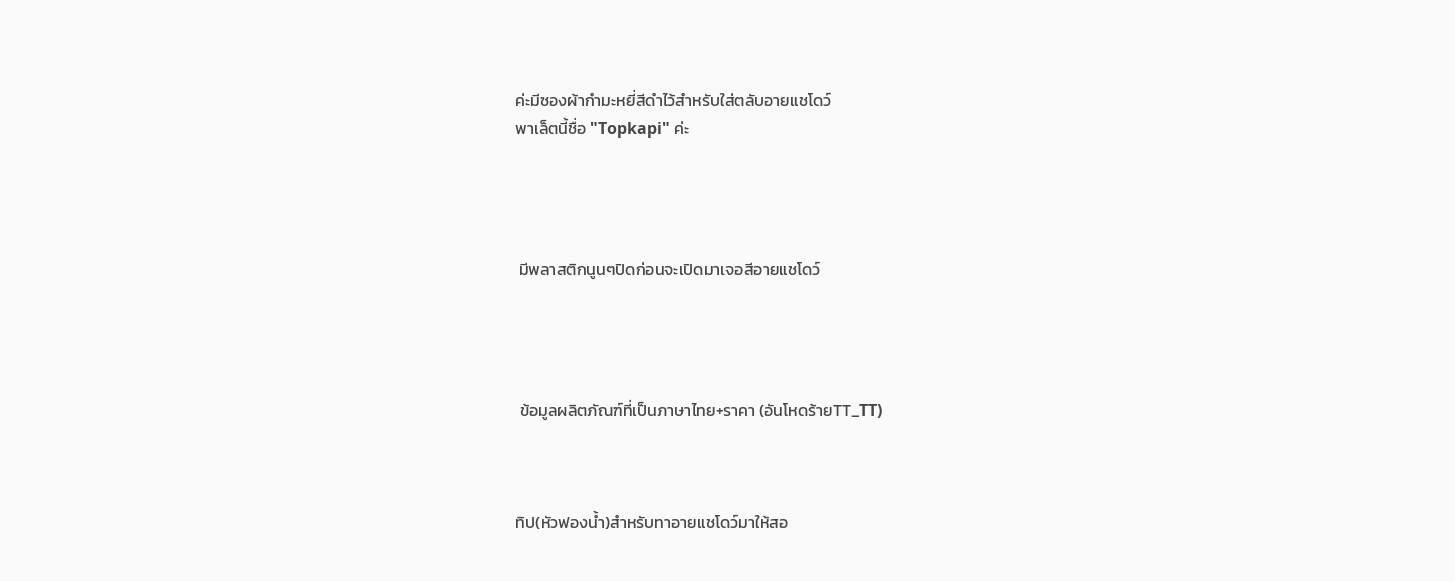ค่ะมีซองผ้ากำมะหยี่สีดำไว้สำหรับใส่ตลับอายแชโดว์
พาเล็ตนี้ชื่อ "Topkapi" ค่ะ




 มีพลาสติกนูนๆปิดก่อนจะเปิดมาเจอสีอายแชโดว์




 ข้อมูลผลิตภัณฑ์ที่เป็นภาษาไทย+ราคา (อันโหดร้ายTT_TT)



ทิป(หัวฟองน้ำ)สำหรับทาอายแชโดว์มาให้สอ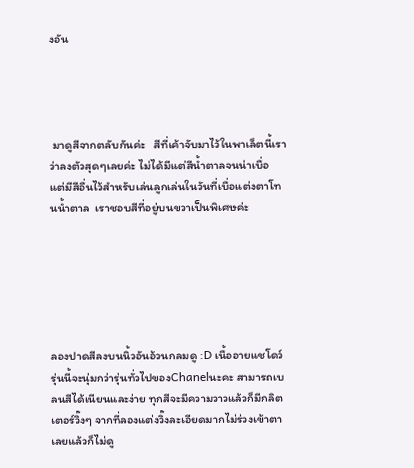งอัน




 มาดูสีจากตลับกันค่ะ   สีที่เค้าจับมาไว้ในพาเล็ตนี้เราว่าลงตัวสุดๆเลยค่ะ ไม่ได้มีแต่สีน้ำตาลจนน่าเบื่อ แต่มีสีอื่นไว้สำหรับเล่นลูกเล่นในวันที่เบื่อแต่งตาโทนน้ำตาล  เราชอบสีที่อยู่บนขวาเป็นพิเศษค่ะ






ลองปาดสีลงบนนิ้วอันอ้วนกลมดู :D เนื้ออายแชโดว์รุ่นนี้จะนุ่มกว่ารุ่นทั่วไปของChanelนะคะ สามารถเบลนสีได้เนียนและง่าย ทุกสีจะมีความวาวแล้วก็มีกลิตเตอร์วิ๊งๆ จากที่ลองแต่งวิ๊งละเอียดมากไม่ร่วงเข้าตาเลยแล้วก็ไม่ดู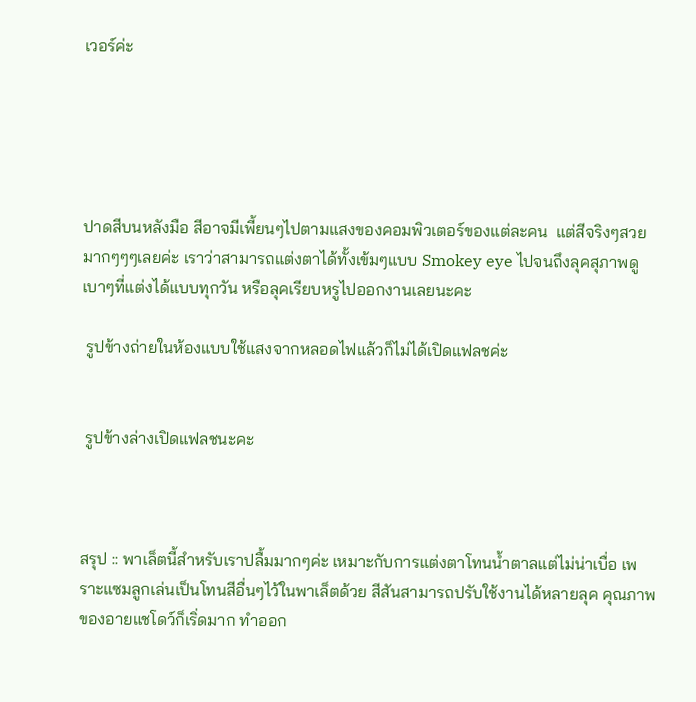เวอร์ค่ะ





ปาดสีบนหลังมือ สีอาจมีเพี้ยนๆไปตามแสงของคอมพิวเตอร์ของแต่ละคน  แต่สีจริงๆสวยมากๆๆๆเลยค่ะ เราว่าสามารถแต่งตาได้ทั้งเข้มๆแบบ Smokey eye ไปจนถึงลุคสุภาพดูเบาๆที่แต่งได้แบบทุกวัน หรือลุคเรียบหรูไปออกงานเลยนะคะ

 รูปข้างถ่ายในห้องแบบใช้แสงจากหลอดไฟแล้วก็ไม่ได้เปิดแฟลชค่ะ


 รูปข้างล่างเปิดแฟลชนะคะ



สรุป :: พาเล็ตนี้สำหรับเราปลื้มมากๆค่ะ เหมาะกับการแต่งตาโทนน้ำตาลแต่ไม่น่าเบื่อ เพราะแซมลูกเล่นเป็นโทนสีอื่นๆไว้ในพาเล็ตด้วย สีสันสามารถปรับใช้งานได้หลายลุค คุณภาพของอายแชโดว์ก็เริ่ดมาก ทำออก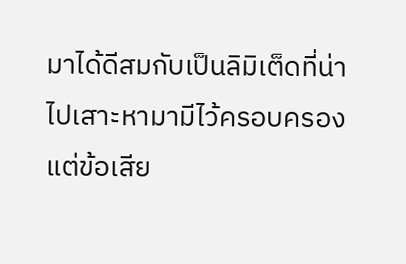มาได้ดีสมกับเป็นลิมิเต็ดที่น่าไปเสาะหามามีไว้ครอบครอง แต่ข้อเสีย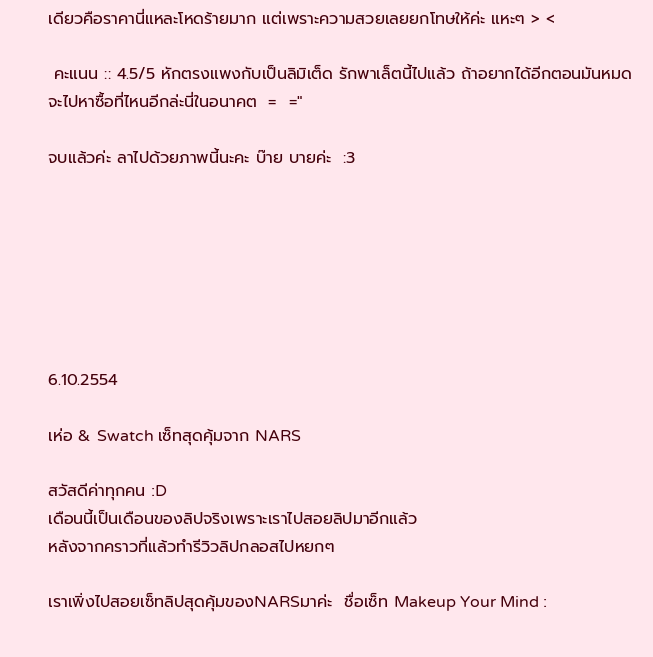เดียวคือราคานี่แหละโหดร้ายมาก แต่เพราะความสวยเลยยกโทษให้ค่ะ แหะๆ > <

 คะแนน :: 4.5/5 หักตรงแพงกับเป็นลิมิเต็ด รักพาเล็ตนี้ไปแล้ว ถ้าอยากได้อีกตอนมันหมดจะไปหาซื้อที่ไหนอีกล่ะนี่ในอนาคต  =  ="

จบแล้วค่ะ ลาไปด้วยภาพนี้นะคะ บ๊าย บายค่ะ  :3







6.10.2554

เห่อ & Swatch เซ็ทสุดคุ้มจาก NARS

สวัสดีค่าทุกคน :D
เดือนนี้เป็นเดือนของลิปจริงเพราะเราไปสอยลิปมาอีกแล้ว
หลังจากคราวที่แล้วทำรีวิวลิปกลอสไปหยกๆ

เราเพิ่งไปสอยเซ็ทลิปสุดคุ้มของNARSมาค่ะ  ชื่อเซ็ท Makeup Your Mind :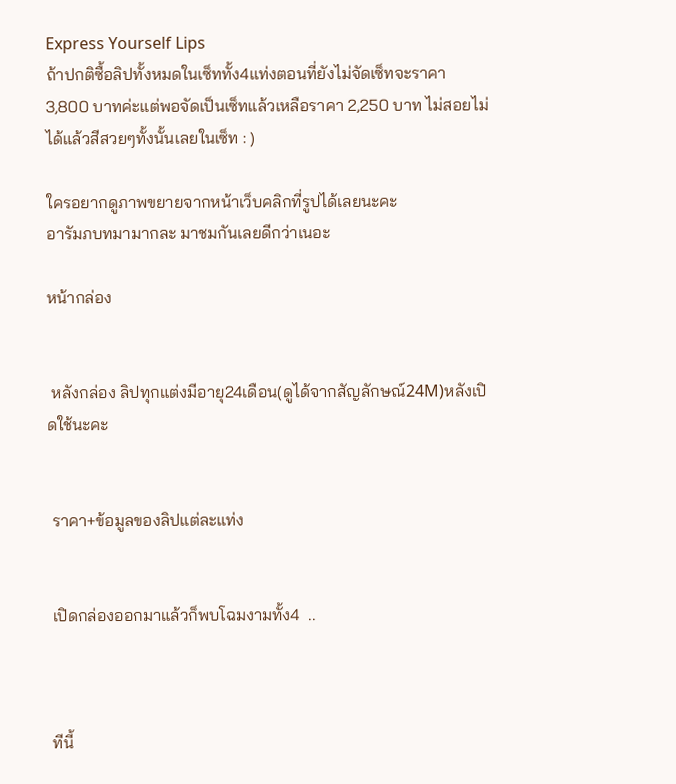Express Yourself Lips
ถ้าปกติซื้อลิปทั้งหมดในเซ็ททั้ง4แท่งตอนที่ยังไม่จัดเซ็ทจะราคา 3,800 บาทค่ะแต่พอจัดเป็นเซ็ทแล้วเหลือราคา 2,250 บาท ไม่สอยไม่ได้แล้วสีสวยๆทั้งนั้นเลยในเซ็ท : )

ใครอยากดูภาพขยายจากหน้าเว็บคลิกที่รูปได้เลยนะคะ
อารัมภบทมามากละ มาชมกันเลยดีกว่าเนอะ

หน้ากล่อง


 หลังกล่อง ลิปทุกแต่งมีอายุ24เดือน(ดูได้จากสัญลักษณ์24M)หลังเปิดใช้นะคะ


 ราคา+ข้อมูลของลิปแต่ละแท่ง


 เปิดกล่องออกมาแล้วก็พบโฉมงามทั้ง4  ..



 ทีนี้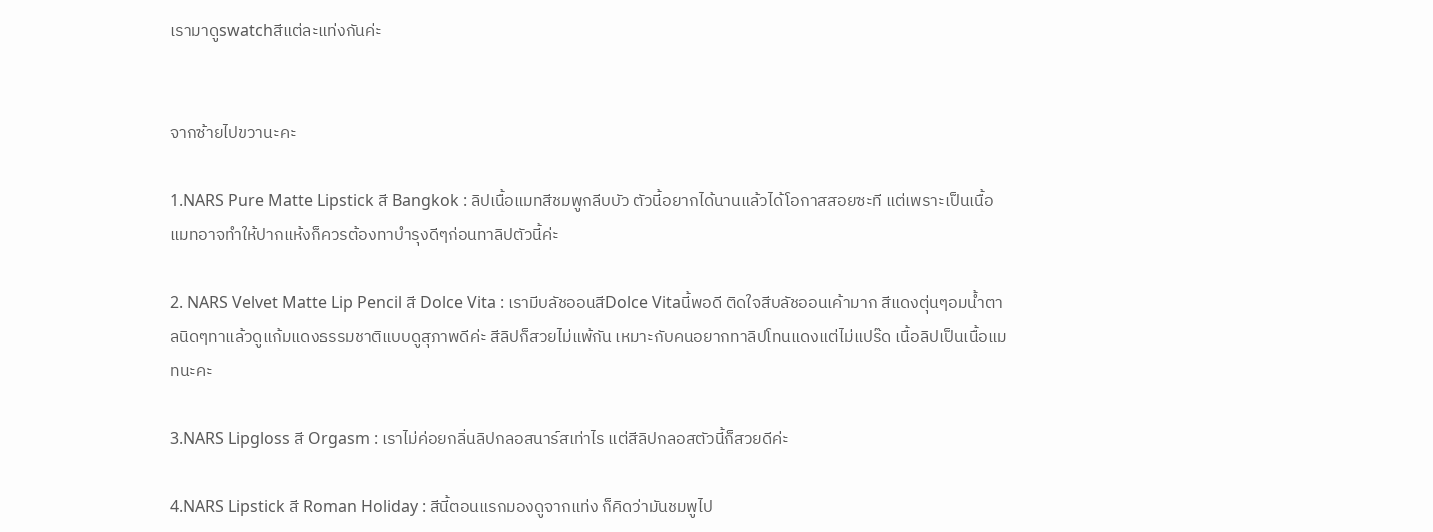เรามาดูswatchสีแต่ละแท่งกันค่ะ


จากซ้ายไปขวานะคะ

1.NARS Pure Matte Lipstick สี Bangkok : ลิปเนื้อแมทสีชมพูกลีบบัว ตัวนี้อยากได้นานแล้วได้โอกาสสอยซะที แต่เพราะเป็นเนื้อแมทอาจทำให้ปากแห้งก็ควรต้องทาบำรุงดีๆก่อนทาลิปตัวนี้ค่ะ

2. NARS Velvet Matte Lip Pencil สี Dolce Vita : เรามีบลัชออนสีDolce Vitaนี้พอดี ติดใจสีบลัชออนเค้ามาก สีแดงตุ่นๆอมน้ำตาลนิดๆทาแล้วดูแก้มแดงธรรมชาติแบบดูสุภาพดีค่ะ สีลิปก็สวยไม่แพ้กัน เหมาะกับคนอยากทาลิปโทนแดงแต่ไม่แปร๊ด เนื้อลิปเป็นเนื้อแมทนะคะ

3.NARS Lipgloss สี Orgasm : เราไม่ค่อยกลิ่นลิปกลอสนาร์สเท่าไร แต่สีลิปกลอสตัวนี้ก็สวยดีค่ะ

4.NARS Lipstick สี Roman Holiday : สีนี้ตอนแรกมองดูจากแท่ง ก็คิดว่ามันชมพูไป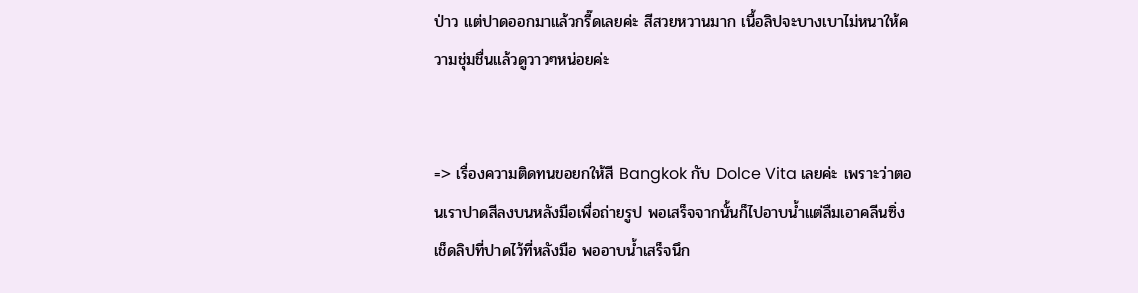ป่าว แต่ปาดออกมาแล้วกรี๊ดเลยค่ะ สีสวยหวานมาก เนื้อลิปจะบางเบาไม่หนาให้ความชุ่มชื่นแล้วดูวาวๆหน่อยค่ะ


=> เรื่องความติดทนขอยกให้สี Bangkok กับ Dolce Vita เลยค่ะ เพราะว่าตอนเราปาดสีลงบนหลังมือเพื่อถ่ายรูป พอเสร็จจากนั้นก็ไปอาบน้ำแต่ลืมเอาคลีนซิ่งเช็ดลิปที่ปาดไว้ที่หลังมือ พออาบน้ำเสร็จนึก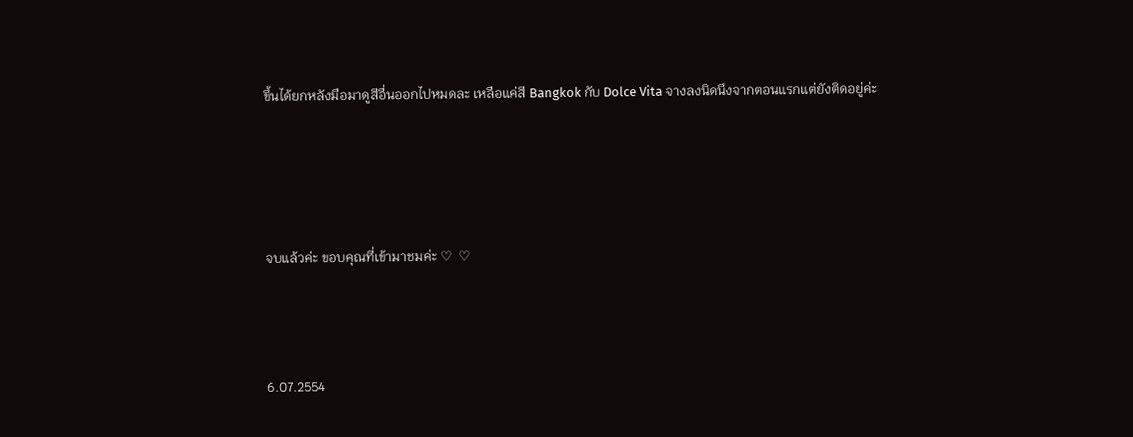ขึ้นได้ยกหลังมือมาดูสีอื่นออกไปหมดละ เหลือแค่สี Bangkok กับ Dolce Vita จางลงนิดนึงจากตอนแรกแต่ยังติดอยู่ค่ะ




จบแล้วค่ะ ขอบคุณที่เข้ามาชมค่ะ ♡  ♡



6.07.2554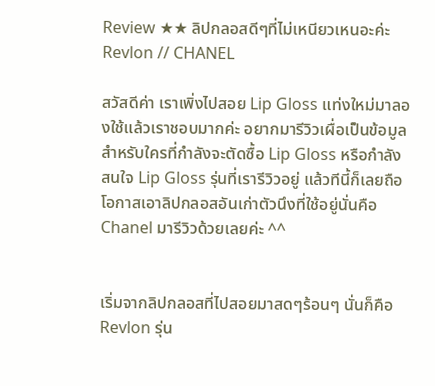Review ★★ ลิปกลอสดีๆที่ไม่เหนียวเหนอะค่ะ Revlon // CHANEL

สวัสดีค่า เราเพิ่งไปสอย Lip Gloss แท่งใหม่มาลองใช้แล้วเราชอบมากค่ะ อยากมารีวิวเผื่อเป็นข้อมูลสำหรับใครที่กำลังจะตัดซื้อ Lip Gloss หรือกำลังสนใจ Lip Gloss รุ่นที่เรารีวิวอยู่ แล้วทีนี้ก็เลยถือโอกาสเอาลิปกลอสอันเก่าตัวนึงที่ใช้อยู่นั่นคือ Chanel มารีวิวด้วยเลยค่ะ ^^


เริ่มจากลิปกลอสที่ไปสอยมาสดๆร้อนๆ นั่นก็คือRevlon รุ่น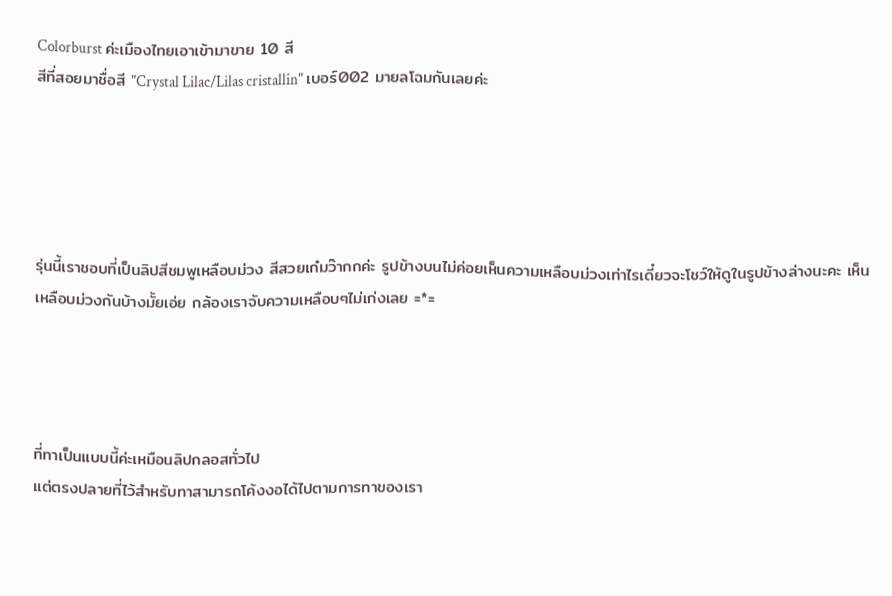Colorburst ค่ะเมืองไทยเอาเข้ามาขาย 10 สี
สีที่สอยมาชื่อสี "Crystal Lilac/Lilas cristallin" เบอร์002 มายลโฉมกันเลยค่ะ





รุ่นนี้เราชอบที่เป็นลิปสีชมพูเหลือบม่วง สีสวยเก๋มว๊ากกค่ะ รูปข้างบนไม่ค่อยเห็นความเหลือบม่วงเท่าไรเดี๋ยวจะโชว์ให้ดูในรูปข้างล่างนะคะ เห็นเหลือบม่วงกันบ้างมั้ยเอ่ย กล้องเราจับความเหลือบๆไม่เก่งเลย =*=




ที่ทาเป็นแบบนี้ค่ะเหมือนลิปกลอสทั่วไป
แต่ตรงปลายที่ไว้สำหรับทาสามารถโค้งงอได้ไปตามการทาของเรา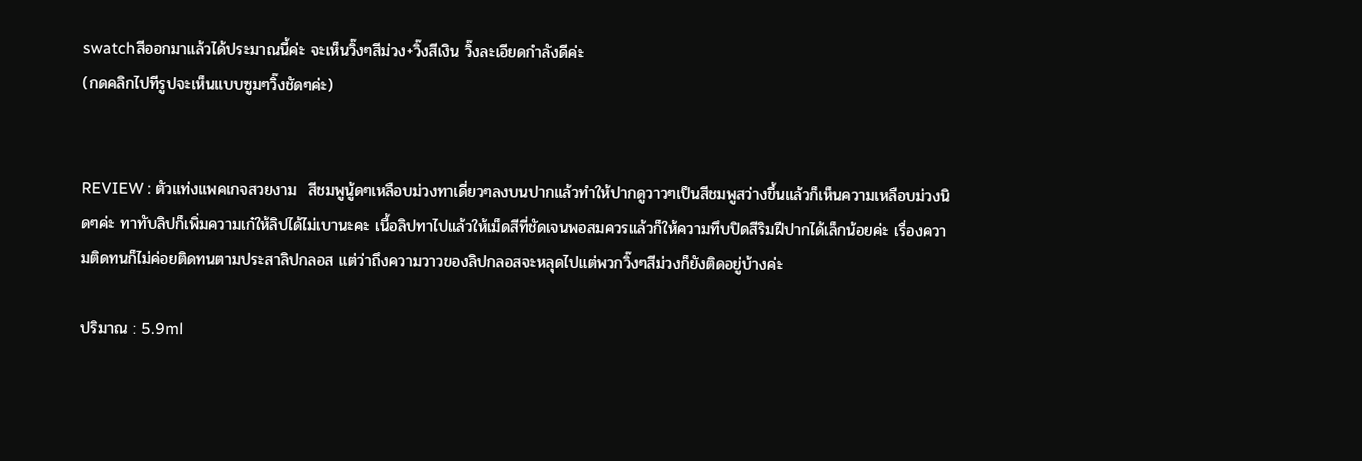swatchสีออกมาแล้วได้ประมาณนี้ค่ะ จะเห็นวิ๊งๆสีม่วง+วิ๊งสีเงิน วิ๊งละเอียดกำลังดีค่ะ
(กดคลิกไปทีรูปจะเห็นแบบซูมๆวิ๊งชัดๆค่ะ)


REVIEW : ตัวแท่งแพคเกจสวยงาม  สีชมพูนู้ดๆเหลือบม่วงทาเดี่ยวๆลงบนปากแล้วทำให้ปากดูวาวๆเป็นสีชมพูสว่างขึ้นแล้วก็เห็นความเหลือบม่วงนิดๆค่ะ ทาทับลิปก็เพิ่มความเก๋ให้ลิปได้ไม่เบานะคะ เนื้อลิปทาไปแล้วให้เม็ดสีที่ชัดเจนพอสมควรแล้วก็ให้ความทึบปิดสีริมฝีปากได้เล็กน้อยค่ะ เรื่องความติดทนก็ไม่ค่อยติดทนตามประสาลิปกลอส แต่ว่าถึงความวาวของลิปกลอสจะหลุดไปแต่พวกวิ๊งๆสีม่วงก็ยังติดอยู่บ้างค่ะ

ปริมาณ : 5.9ml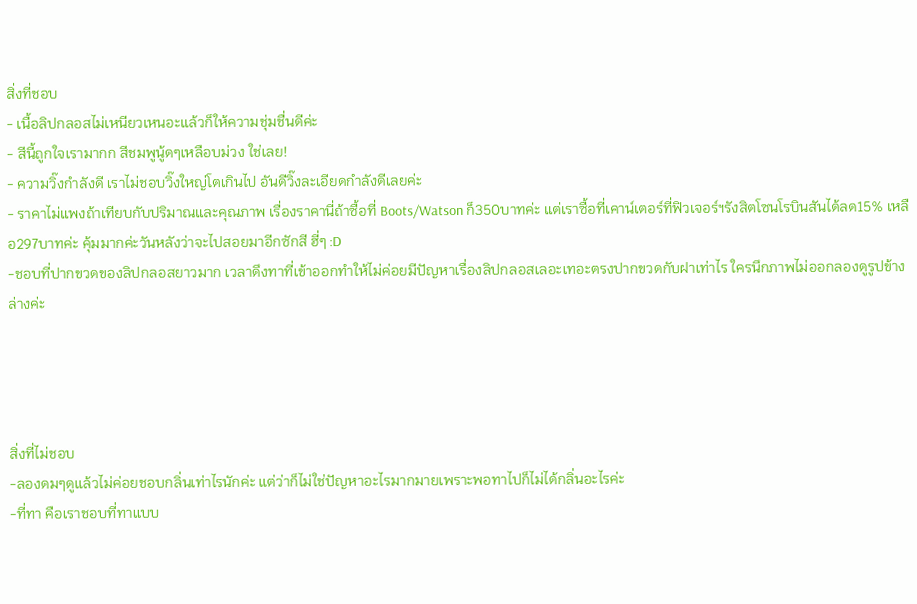สิ่งที่ชอบ
- เนื้อลิปกลอสไม่เหนียวเหนอะแล้วก็ให้ความชุ่มชื่นดีค่ะ
- สีนี้ถูกใจเรามากก สีชมพูนู้ดๆเหลือบม่วง ใช่เลย!
- ความวิ๊งกำลังดี เราไม่ชอบวิ๊งใหญ่โตเกินไป อันดีวิ๊งละเอียดกำลังดีเลยค่ะ
- ราคาไม่แพงถ้าเทียบกับปริมาณและคุณภาพ เรื่องราคานี่ถ้าซื้อที่ Boots/Watson ก็350บาทค่ะ แต่เราซื้อที่เคาน์เตอร์ที่ฟิวเจอร์ฯรังสิตโซนโรบินสันได้ลด15% เหลือ297บาทค่ะ คุ้มมากค่ะวันหลังว่าจะไปสอยมาอีกซักสี ฮี่ๆ :D
-ชอบที่ปากขวดของลิปกลอสยาวมาก เวลาดึงทาที่เข้าออกทำให้ไม่ค่อยมีปัญหาเรื่องลิปกลอสเลอะเทอะตรงปากขวดกับฝาเท่าไร ใครนึกภาพไม่ออกลองดูรูปข้างล่างค่ะ




สิ่งที่ไม่ชอบ
-ลองดมๆดูแล้วไม่ค่อยชอบกลิ่นเท่าไรนักค่ะ แต่ว่าก็ไม่ใช่ปัญหาอะไรมากมายเพราะพอทาไปก็ไม่ได้กลิ่นอะไรค่ะ
-ที่ทา คือเราชอบที่ทาแบบ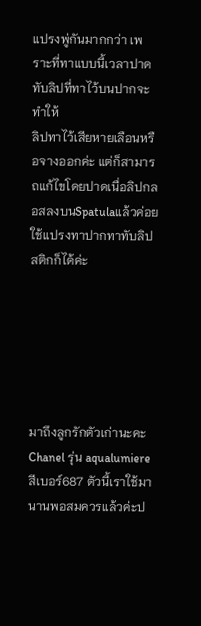แปรงพู่กันมากกว่า เพราะที่ทาแบบนี้เวลาปาดทับลิปที่ทาไว้บนปากจะทำให้
ลิปทาไว้เสียหายเลือนหรือจางออกค่ะ แต่ก็สามารถแก้ไขโดยปาดเนื่อลิปกลอสลงบนSpatulaแล้วค่อยใช้แปรงทาปากทาทับลิปสติกก็ได้ค่ะ






มาถึงลูกรักตัวเก่านะคะ Chanel รุ่น aqualumiere สีเบอร์687 ตัวนี้เราใช้มานานพอสมควรแล้วค่ะป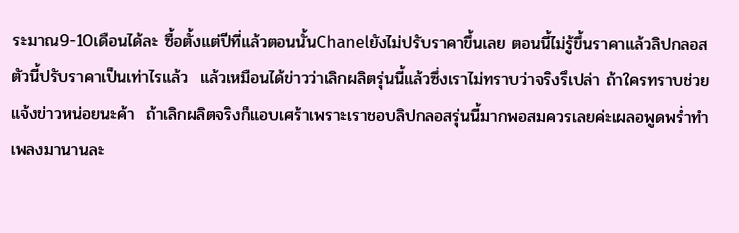ระมาณ9-10เดือนได้ละ ซื้อตั้งแต่ปีที่แล้วตอนนั้นChanelยังไม่ปรับราคาขึ้นเลย ตอนนี้ไม่รู้ขึ้นราคาแล้วลิปกลอสตัวนี้ปรับราคาเป็นเท่าไรแล้ว  แล้วเหมือนได้ข่าวว่าเลิกผลิตรุ่นนี้แล้วซึ่งเราไม่ทราบว่าจริงรึเปล่า ถ้าใครทราบช่วยแจ้งข่าวหน่อยนะค้า  ถ้าเลิกผลิตจริงก็แอบเศร้าเพราะเราชอบลิปกลอสรุ่นนี้มากพอสมควรเลยค่ะเผลอพูดพร่ำทำเพลงมานานละ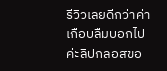รีวิวเลยดีกว่าค่า เกือบลืมบอกไปค่ะลิปกลอสขอ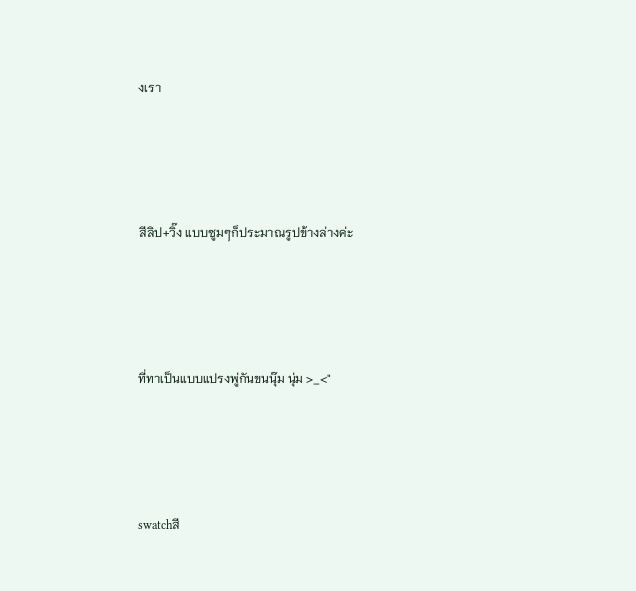งเรา




สีลิป+วิ๊ง แบบซูมๆก็ประมาณรูปข้างล่างค่ะ




ที่ทาเป็นแบบแปรงพู่กันขนนุ๊ม นุ่ม >_<"




swatchสี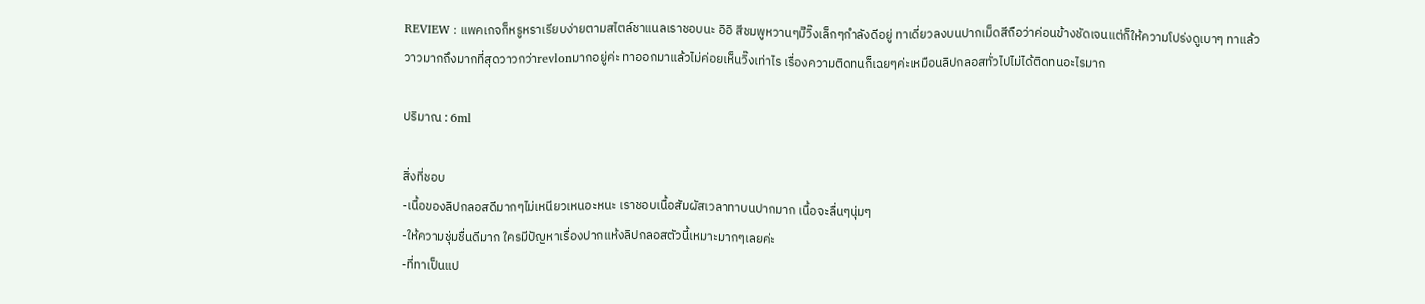REVIEW : แพคเกจก็หรูหราเรียบง่ายตามสไตล์ชาแนลเราชอบนะ อิอิ สีชมพูหวานๆมีิวิ๊งเล็กๆกำลังดีอยู่ ทาเดี่ยวลงบนปากเม็ดสีถือว่าค่อนข้างชัดเจนแต่ก็ให้ความโปร่งดูเบาๆ ทาแล้ววาวมากถึงมากที่สุดวาวกว่าrevlonมากอยู่ค่ะ ทาออกมาแล้วไม่ค่อยเห็นวิ๊งเท่าไร เรื่องความติดทนก็เฉยๆค่ะเหมือนลิปกลอสทั่วไปไม่ได้ติดทนอะไรมาก

ปริมาณ : 6ml

สิ่งที่ชอบ
-เนื้อของลิปกลอสดีมากๆไม่เหนียวเหนอะหนะ เราชอบเนื้อสัมผัสเวลาทาบนปากมาก เนื้อจะลื่นๆนุ่มๆ
-ให้ความชุ่มชื่นดีมาก ใครมีปัญหาเรื่องปากแห้งลิปกลอสตัวนี้เหมาะมากๆเลยค่ะ
-ที่ทาเป็นแป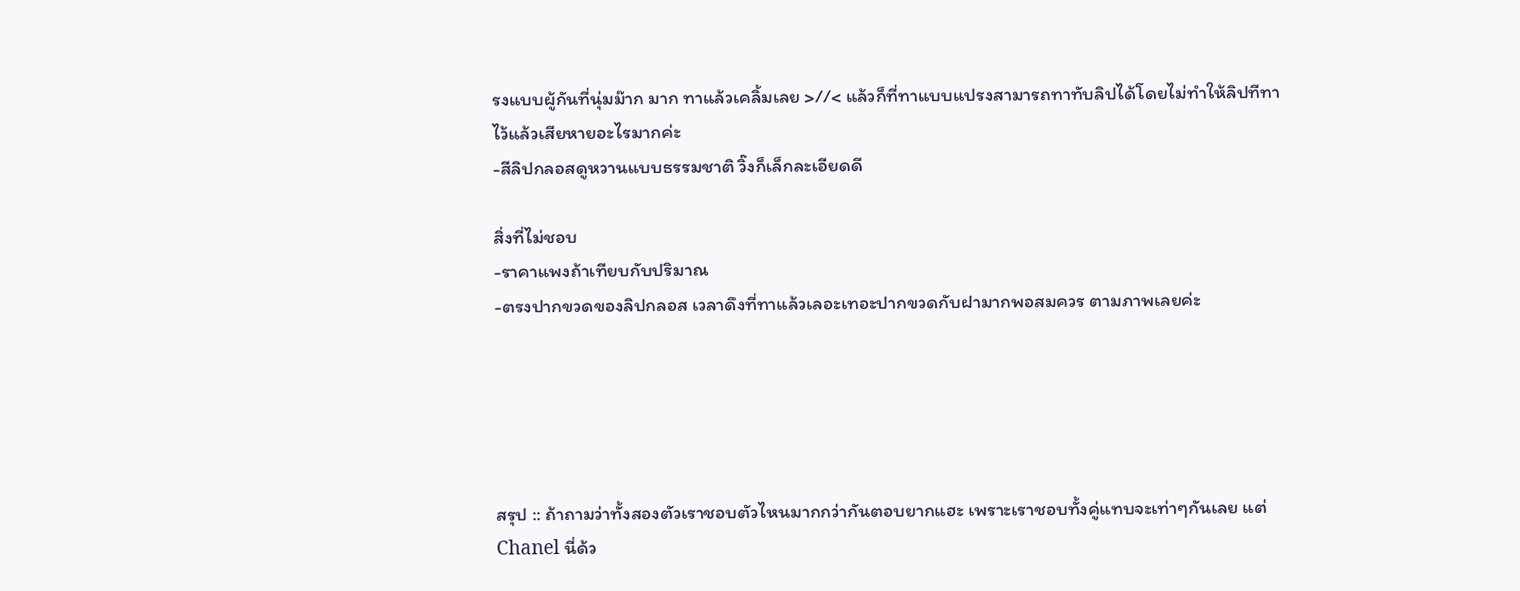รงแบบผู้กันที่นุ่มม๊าก มาก ทาแล้วเคลิ้มเลย >//< แล้วก็ที่ทาแบบแปรงสามารถทาทับลิปได้โดยไม่ทำให้ลิปทีทาไว้แล้วเสียหายอะไรมากค่ะ
-สีลิปกลอสดูหวานแบบธรรมชาติ วิ๊งก็เล็กละเอียดดี

สิ่งที่ไม่ชอบ
-ราคาแพงถ้าเทียบกับปริมาณ
-ตรงปากขวดของลิปกลอส เวลาดึงที่ทาแล้วเลอะเทอะปากขวดกับฝามากพอสมควร ตามภาพเลยค่ะ





สรุป :: ถ้าถามว่าทั้งสองตัวเราชอบตัวไหนมากกว่ากันตอบยากแฮะ เพราะเราชอบทั้งคู่แทบจะเท่าๆกันเลย แต่ Chanel นี่ด้ว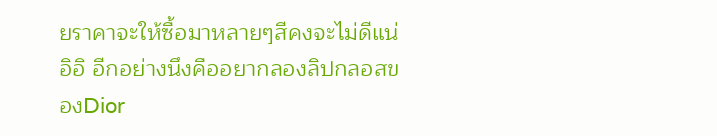ยราคาจะให้ซื้อมาหลายๆสีคงจะไม่ดีแน่ อิอิ อีกอย่างนึงคืออยากลองลิปกลอสของDior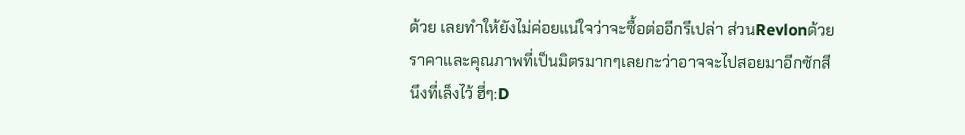ด้วย เลยทำให้ยังไม่ค่อยแน่ใจว่าจะซื้อต่ออีกรึเปล่า ส่วนRevlonด้วยราคาและคุณภาพที่เป็นมิตรมากๆเลยกะว่าอาจจะไปสอยมาอีกซักสีนึงที่เล็งไว้ ฮี่ๆ:D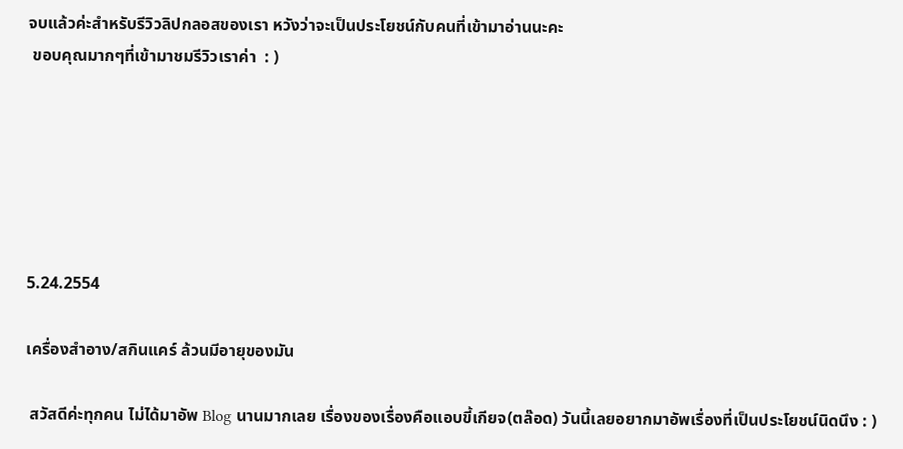จบแล้วค่ะสำหรับรีวิวลิปกลอสของเรา หวังว่าจะเป็นประโยชน์กับคนที่เข้ามาอ่านนะคะ
 ขอบคุณมากๆที่เข้ามาชมรีวิวเราค่า  : )






5.24.2554

เครื่องสำอาง/สกินแคร์ ล้วนมีอายุของมัน

 สวัสดีค่ะทุกคน ไม่ได้มาอัพ Blog นานมากเลย เรื่องของเรื่องคือแอบขี้เกียจ(ตล๊อด) วันนี้เลยอยากมาอัพเรื่องที่เป็นประโยชน์นิดนึง : )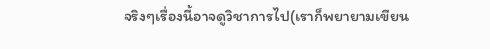จริงๆเรื่องนี้อาจดูวิชาการไป(เราก็พยายามเขียน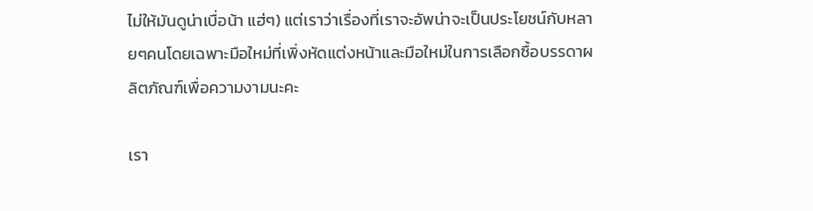ไม่ให้มันดูน่าเบื่อน้า แฮ่ๆ) แต่เราว่าเรื่องที่เราจะอัพน่าจะเป็นประโยชน์กับหลายๆคนโดยเฉพาะมือใหม่ที่เพิ่งหัดแต่งหน้าและมือใหม่ในการเลือกซื้อบรรดาผลิตภัณฑ์เพื่อความงามนะคะ

เรา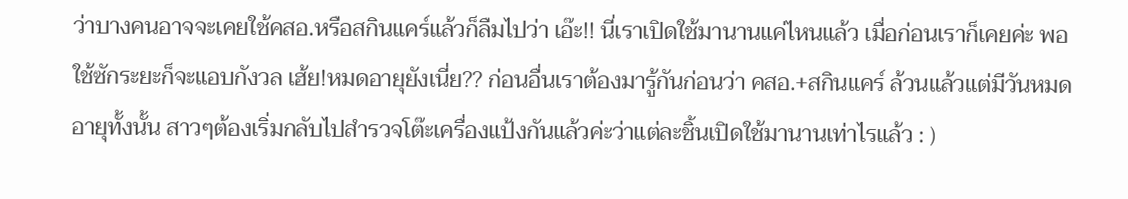ว่าบางคนอาจจะเคยใช้คสอ.หรือสกินแคร์แล้วก็ลืมไปว่า เอ๊ะ!! นี่เราเปิดใช้มานานแค่ไหนแล้ว เมื่อก่อนเราก็เคยค่ะ พอใช้ซักระยะก็จะแอบกังวล เฮ้ย!หมดอายุยังเนี่ย?? ก่อนอื่นเราต้องมารู้กันก่อนว่า คสอ.+สกินแคร์ ล้วนแล้วแต่มีวันหมดอายุทั้งนั้น สาวๆต้องเริ่มกลับไปสำรวจโต๊ะเครื่องแป้งกันแล้วค่ะว่าแต่ละชิ้นเปิดใช้มานานเท่าไรแล้ว : )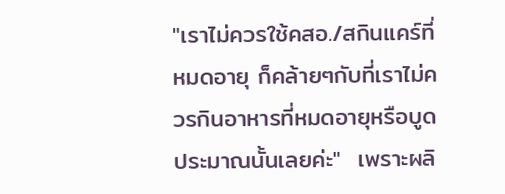"เราไม่ควรใช้คสอ./สกินแคร์ที่หมดอายุ ก็คล้ายๆกับที่เราไม่ควรกินอาหารที่หมดอายุหรือบูดประมาณนั้นเลยค่ะ"  เพราะผลิ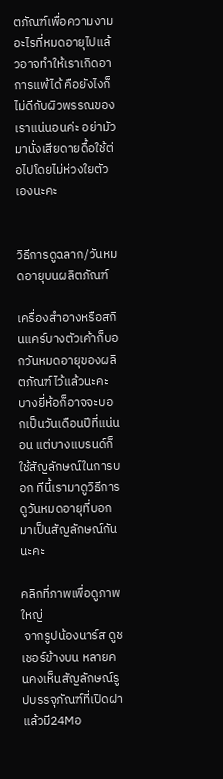ตภัณฑ์เพื่อความงามอะไรที่หมดอายุไปแล้วอาจทำให้เราเกิดอาการแพ้ได้ คือยังไงก็ไม่ดีกับผิวพรรณของเราแน่นอนค่ะ อย่ามัวมานั่งเสียดายดื้อใช้ต่อไปโดยไม่ห่วงใยตัวเองนะคะ


วิธีการดูฉลาก/วันหมดอายุบนผลิตภัณฑ์

เครื่องสำอางหรือสกินแคร์บางตัวเค้าก็บอกวันหมดอายุของผลิตภัณฑ์ไว้แล้วนะคะ บางยี่ห้อก็อาจจะบอกเป็นวันเดือนปีที่แน่นอน แต่บางแบรนด์ก็ใช้สัญลักษณ์ในการบอก ทีนี้เรามาดูวิธีการดูวันหมดอายุที่บอกมาเป็นสัญลักษณ์กันนะคะ

คลิกที่ภาพเพื่อดูภาพใหญ่
 จากรูปน้องนาร์ส ดูชเชอร์ข้างบน หลายคนคงเห็นสัญลักษณ์รูปบรรจุภัณฑ์ที่เปิดฝาแล้วมี24Mอ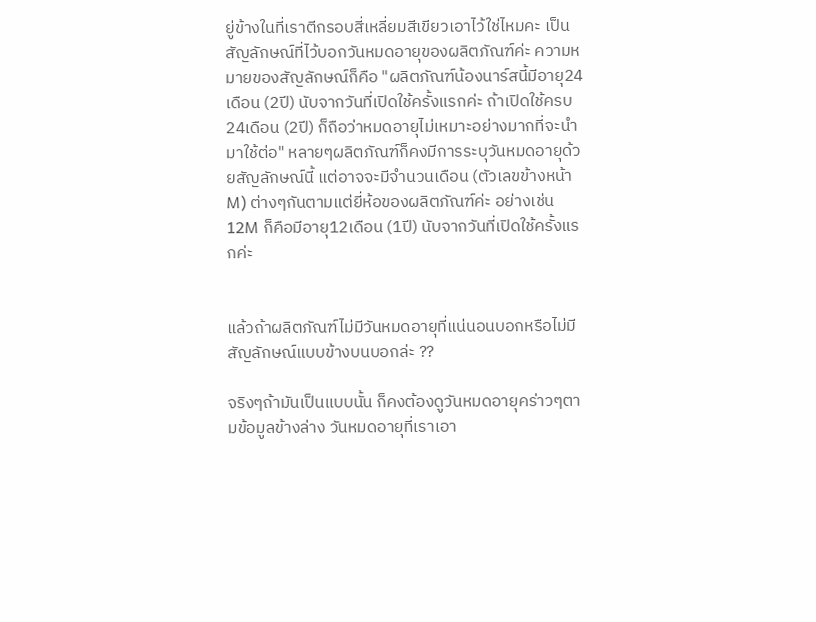ยู่ข้างในที่เราตีกรอบสี่เหลี่ยมสีเขียวเอาไว้ใช่ไหมคะ เป็นสัญลักษณ์ที่ไว้บอกวันหมดอายุของผลิตภัณฑ์ค่ะ ความหมายของสัญลักษณ์ก็คือ "ผลิตภัณฑ์น้องนาร์สนี้มีอายุ24เดือน (2ปี) นับจากวันที่เปิดใช้ครั้งแรกค่ะ ถ้าเปิดใช้ครบ24เดือน (2ปี) ก็ถือว่าหมดอายุไม่เหมาะอย่างมากที่จะนำมาใช้ต่อ" หลายๆผลิตภัณฑ์ก็คงมีการระบุวันหมดอายุด้วยสัญลักษณ์นี้ แต่อาจจะมีจำนวนเดือน (ตัวเลขข้างหน้าM) ต่างๆกันตามแต่ยี่ห้อของผลิตภัณฑ์ค่ะ อย่างเช่น 12M ก็คือมีอายุ12เดือน (1ปี) นับจากวันที่เปิดใช้ครั้งแรกค่ะ


แล้วถ้าผลิตภัณฑ์ไม่มีวันหมดอายุที่แน่นอนบอกหรือไม่มีสัญลักษณ์แบบข้างบนบอกล่ะ ??

จริงๆถ้ามันเป็นแบบนั้น ก็คงต้องดูวันหมดอายุคร่าวๆตามข้อมูลข้างล่าง วันหมดอายุที่เราเอา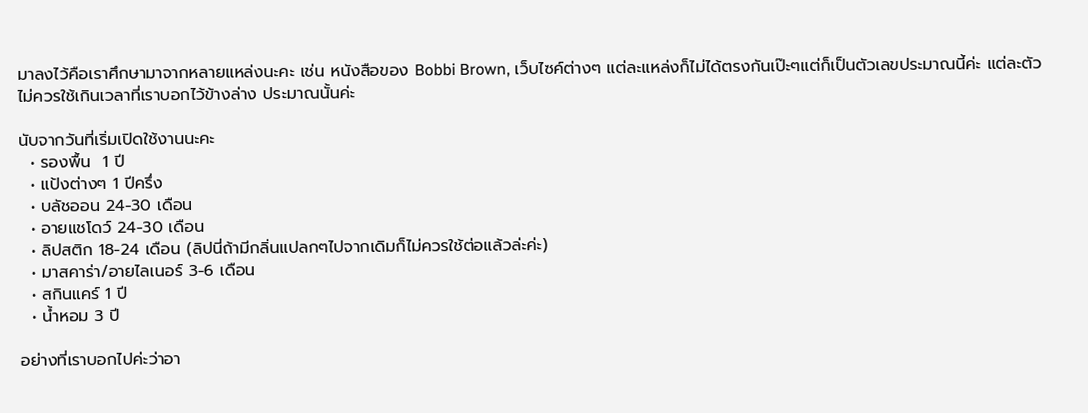มาลงไว้คือเราศึกษามาจากหลายแหล่งนะคะ เช่น หนังสือของ Bobbi Brown, เว็บไซค์ต่างๆ แต่ละแหล่งก็ไม่ได้ตรงกันเป๊ะๆแต่ก็เป็นตัวเลขประมาณนี้ค่ะ แต่ละตัวไม่ควรใช้เกินเวลาที่เราบอกไว้ข้างล่าง ประมาณนั้นค่ะ

นับจากวันที่เริ่มเปิดใช้งานนะคะ
  • รองพื้น  1 ปี
  • แป้งต่างๆ 1 ปีครึ่ง
  • บลัชออน 24-30 เดือน
  • อายแชโดว์ 24-30 เดือน
  • ลิปสติก 18-24 เดือน (ลิปนี่ถ้ามีกลิ่นแปลกๆไปจากเดิมก็ไม่ควรใช้ต่อแล้วล่ะค่ะ)
  • มาสคาร่า/อายไลเนอร์ 3-6 เดือน
  • สกินแคร์ 1 ปี
  • น้ำหอม 3 ปี

อย่างที่เราบอกไปค่ะว่าอา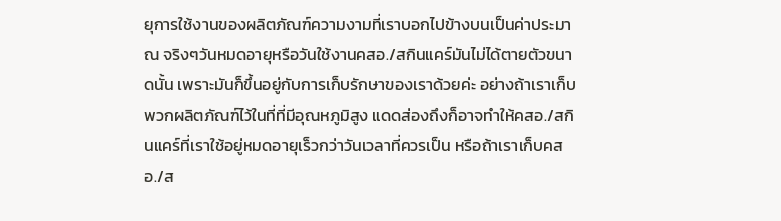ยุการใช้งานของผลิตภัณฑ์ความงามที่เราบอกไปข้างบนเป็นค่าประมาณ จริงๆวันหมดอายุหรือวันใช้งานคสอ./สกินแคร์มันไม่ได้ตายตัวขนาดนั้น เพราะมันก็ขึ้นอยู่กับการเก็บรักษาของเราด้วยค่ะ อย่างถ้าเราเก็บพวกผลิตภัณฑ์ไว้ในที่ที่มีอุณหภูมิสูง แดดส่องถึงก็อาจทำให้คสอ./สกินแคร์ที่เราใช้อยู่หมดอายุเร็วกว่าวันเวลาที่ควรเป็น หรือถ้าเราเก็บคสอ./ส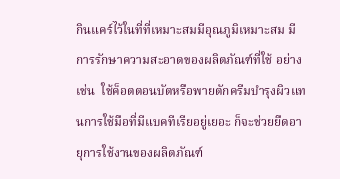กินแคร์ไว้ในที่ที่เหมาะสมมีอุณภูมิเหมาะสม มีการรักษาความสะอาดของผลิตภัณฑ์ที่ใช้ อย่างเช่น  ใช้ค็อตตอนบัตหรือพายตักครีมบำรุงผิวแทนการใช้มือที่มีแบคทีเรียอยู่เยอะ ก็จะช่วยยืดอายุการใช้งานของผลิตภัณฑ์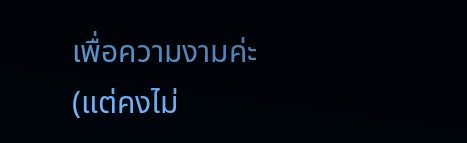เพื่อความงามค่ะ (แต่คงไม่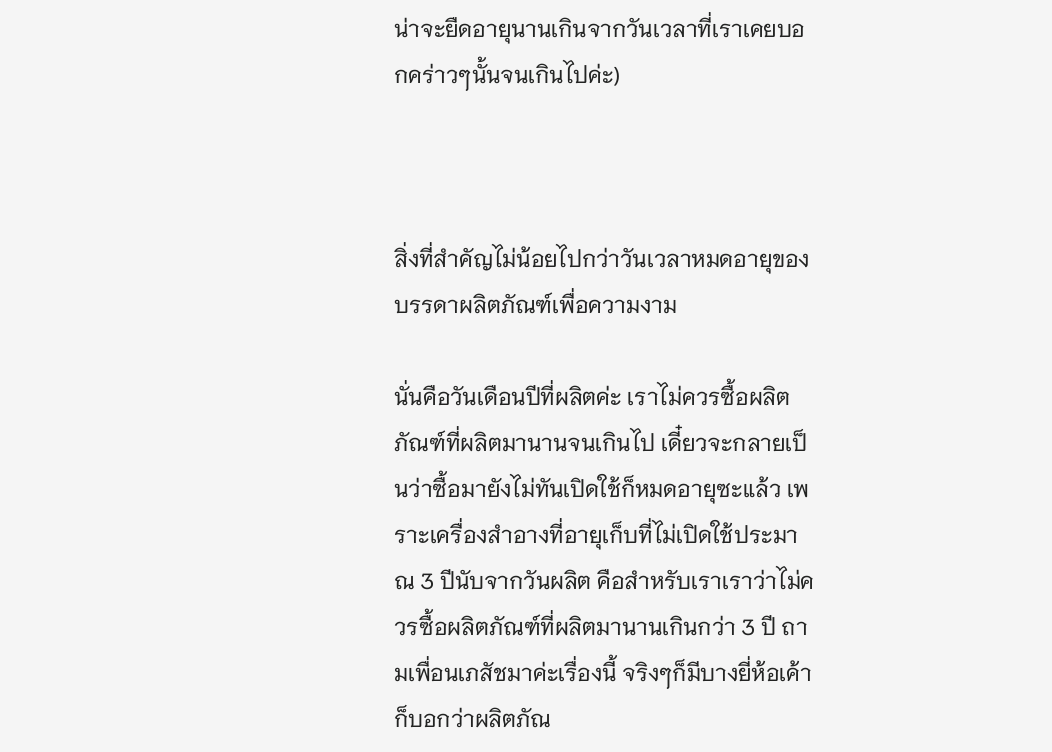น่าจะยืดอายุนานเกินจากวันเวลาที่เราเคยบอกคร่าวๆนั้นจนเกินไปค่ะ)



สิ่งที่สำคัญไม่น้อยไปกว่าวันเวลาหมดอายุของบรรดาผลิตภัณฑ์เพื่อความงาม

นั่นคือวันเดือนปีที่ผลิตค่ะ เราไม่ควรซื้อผลิตภัณฑ์ที่ผลิตมานานจนเกินไป เดี๋ยวจะกลายเป็นว่าซื้อมายังไม่ทันเปิดใช้ก็หมดอายุซะแล้ว เพราะเครื่องสำอางที่อายุเก็บที่ไม่เปิดใช้ประมาณ 3 ปีนับจากวันผลิต คือสำหรับเราเราว่าไม่ควรซื้อผลิตภัณฑ์ที่ผลิตมานานเกินกว่า 3 ปี ถามเพื่อนเภสัชมาค่ะเรื่องนี้ จริงๆก็มีบางยี่ห้อเค้าก็บอกว่าผลิตภัณ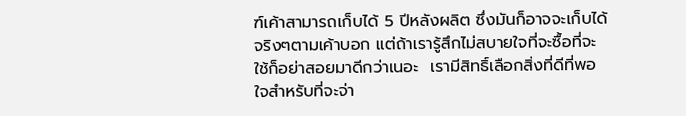ฑ์เค้าสามารถเก็บได้ 5 ปีหลังผลิต ซึ่งมันก็อาจจะเก็บได้จริงๆตามเค้าบอก แต่ถ้าเรารู้สึกไม่สบายใจที่จะซื้อที่จะใช้ก็อย่าสอยมาดีกว่าเนอะ  เรามีสิทธิ์เลือกสิ่งที่ดีที่พอใจสำหรับที่จะจ่า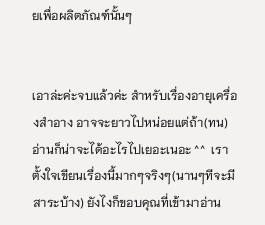ยเพื่อผลิตภัณฑ์นั้นๆ


เอาล่ะค่ะจบแล้วค่ะ สำหรับเรื่องอายุเครื่องสำอาง อาจจะยาวไปหน่อยแต่ถ้า(ทน)อ่านก็น่าจะได้อะไรไปเยอะเนอะ ^^  เราตั้งใจเขียนเรื่องนี้มากๆจริงๆ(นานๆทีจะมีสาระบ้าง) ยังไงก็ขอบคุณที่เข้ามาอ่าน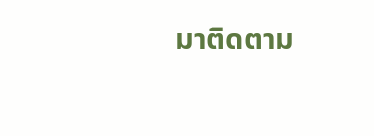มาติดตาม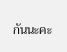กันนะคะ